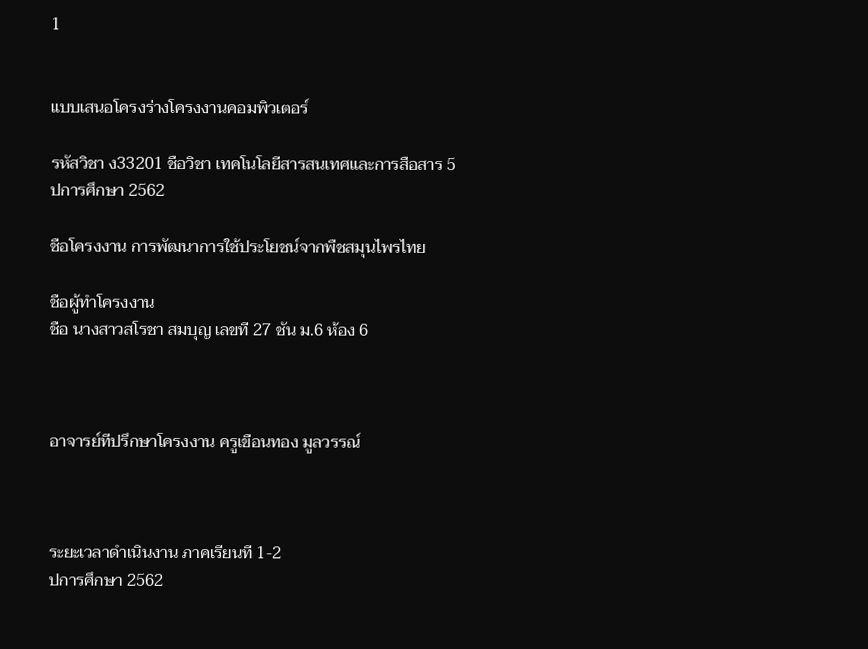1


แบบเสนอโครงร่างโครงงานคอมพิวเตอร์

รหัสวิชา ง33201 ชือวิชา เทคโนโลยีสารสนเทศและการสือสาร 5
ปการศึกษา 2562

ชือโครงงาน การพัฒนาการใช้ประโยชน์จากพืชสมุนไพรไทย

ชือผู้ทําโครงงาน
ชือ นางสาวสโรชา สมบุญ เลขที 27 ชัน ม.6 ห้อง 6



อาจารย์ทีปรึกษาโครงงาน ครูเขือนทอง มูลวรรณ์



ระยะเวลาดําเนินงาน ภาคเรียนที 1-2
ปการศึกษา 2562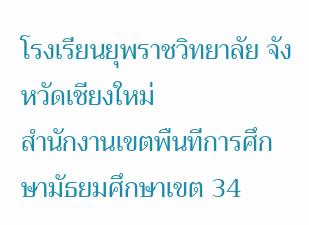โรงเรียนยุพราชวิทยาลัย จังหวัดเชียงใหม่
สํานักงานเขตพืนทีการศึกษามัธยมศึกษาเขต 34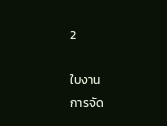2

ใบงาน
การจัด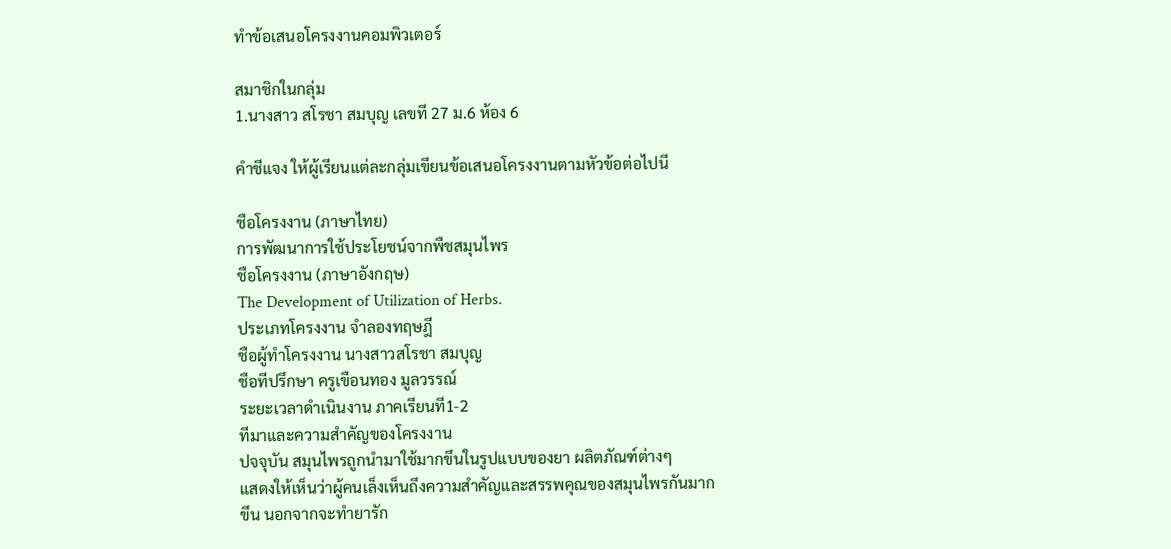ทําข้อเสนอโครงงานคอมพิวเตอร์

สมาชิกในกลุ่ม
1.นางสาว สโรชา สมบุญ เลขที 27 ม.6 ห้อง 6

คําชีแจง ให้ผู้เรียนแต่ละกลุ่มเขียนข้อเสนอโครงงานตามหัวข้อต่อไปนี

ชือโครงงาน (ภาษาไทย)
การพัฒนาการใช้ประโยชน์จากพืชสมุนไพร
ชือโครงงาน (ภาษาอังกฤษ)
The Development of Utilization of Herbs.
ประเภทโครงงาน จําลองทฤษฎี
ชือผู้ทําโครงงาน นางสาวสโรชา สมบุญ
ชือทีปรึกษา ครูเขือนทอง มูลวรรณ์
ระยะเวลาดําเนินงาน ภาคเรียนที1-2
ทีมาและความสําคัญของโครงงาน
ปจจุบัน สมุนไพรถูกนํามาใช้มากขึนในรูปแบบของยา ผลิตภัณฑ์ต่างๆ
แสดงให้เห็นว่าผู้คนเล็งเห็นถึงความสําคัญและสรรพคุณของสมุนไพรกันมาก
ขึน นอกจากจะทํายารัก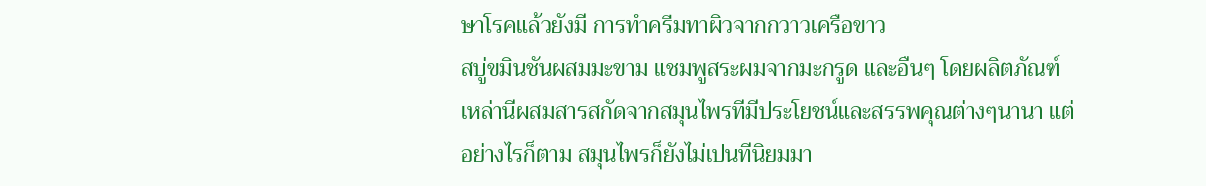ษาโรคแล้วยังมี การทําครีมทาผิวจากกวาวเครือขาว
สบู่ขมินชันผสมมะขาม แชมพูสระผมจากมะกรูด และอืนๆ โดยผลิตภัณฑ์
เหล่านีผสมสารสกัดจากสมุนไพรทีมีประโยชน์และสรรพคุณต่างๆนานา แต่
อย่างไรก็ตาม สมุนไพรก็ยังไม่เปนทีนิยมมา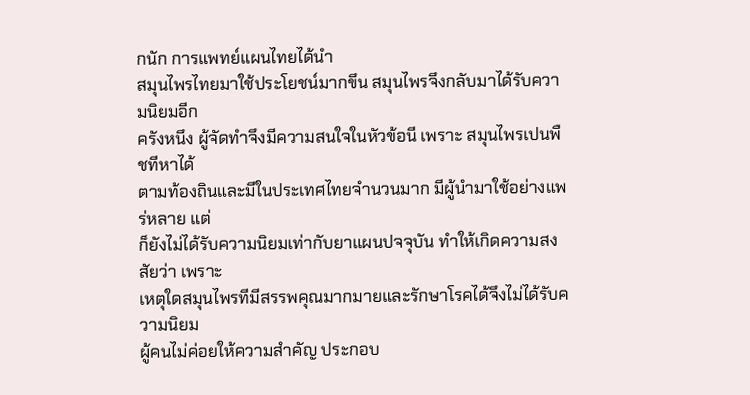กนัก การแพทย์แผนไทยได้นํา
สมุนไพรไทยมาใช้ประโยชน์มากขึน สมุนไพรจึงกลับมาได้รับความนิยมอีก
ครังหนึง ผู้จัดทําจึงมีความสนใจในหัวข้อนี เพราะ สมุนไพรเปนพืชทีหาได้
ตามท้องถินและมีในประเทศไทยจํานวนมาก มีผู้นํามาใช้อย่างแพร่หลาย แต่
ก็ยังไม่ได้รับความนิยมเท่ากับยาแผนปจจุบัน ทําให้เกิดความสงสัยว่า เพราะ
เหตุใดสมุนไพรทีมีสรรพคุณมากมายและรักษาโรคได้จึงไม่ได้รับความนิยม
ผู้คนไม่ค่อยให้ความสําคัญ ประกอบ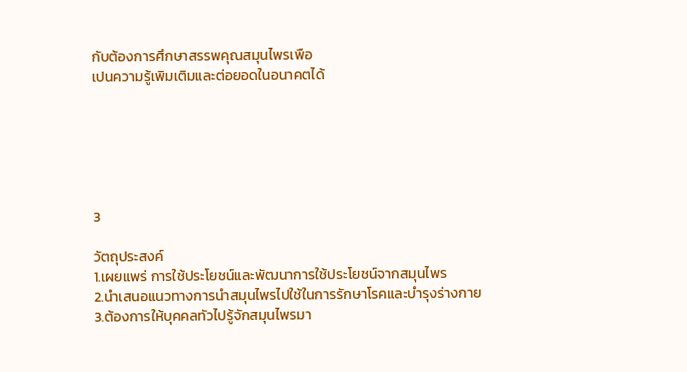กับต้องการศึกษาสรรพคุณสมุนไพรเพือ
เปนความรู้เพิมเติมและต่อยอดในอนาคตได้






3

วัตถุประสงค์
1.เผยแพร่ การใช้ประโยชน์และพัฒนาการใช้ประโยชน์จากสมุนไพร
2.นําเสนอแนวทางการนําสมุนไพรไปใช้ในการรักษาโรคและบํารุงร่างกาย
3.ต้องการให้บุคคลทัวไปรู้จักสมุนไพรมา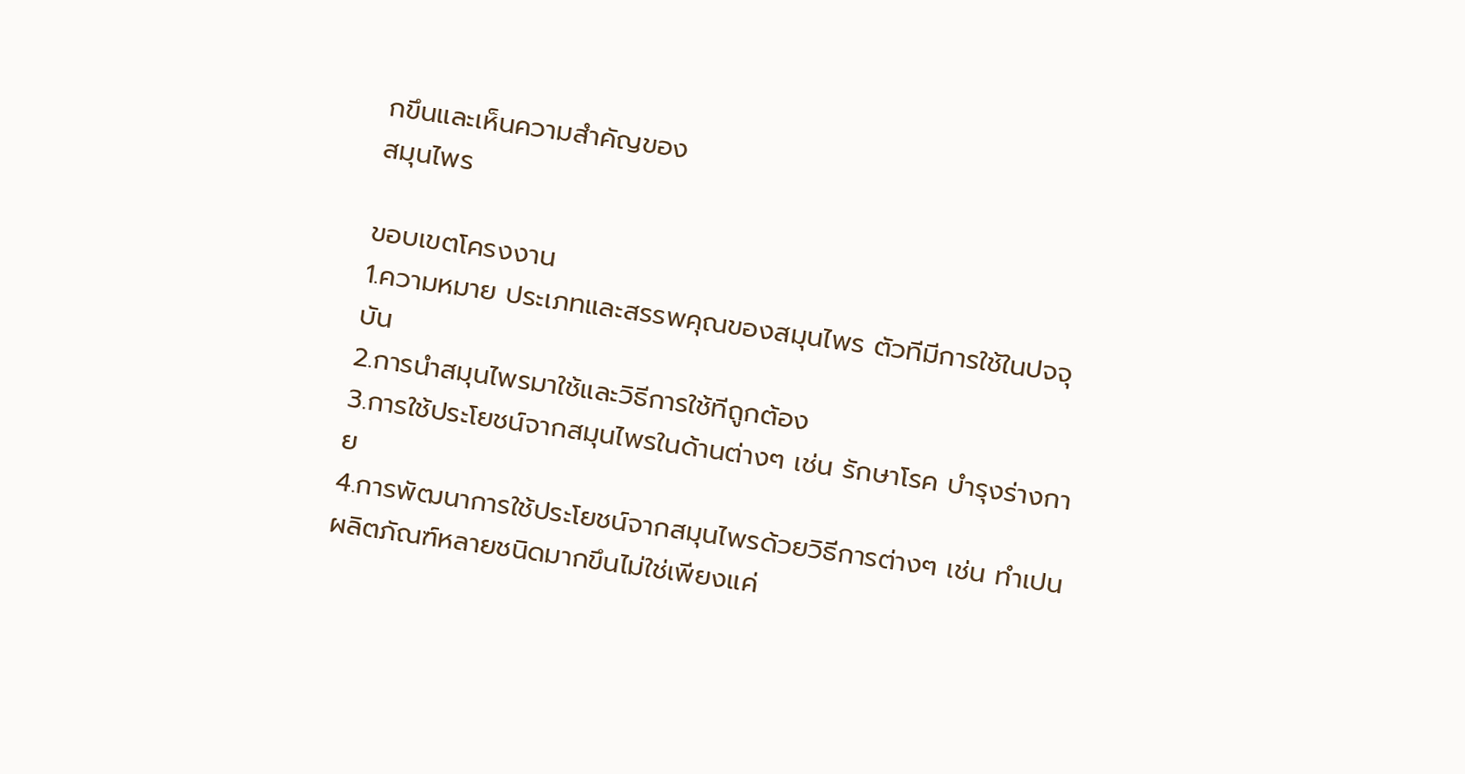กขึนและเห็นความสําคัญของ
สมุนไพร

ขอบเขตโครงงาน
1.ความหมาย ประเภทและสรรพคุณของสมุนไพร ตัวทีมีการใช้ในปจจุบัน
2.การนําสมุนไพรมาใช้และวิธีการใช้ทีถูกต้อง
3.การใช้ประโยชน์จากสมุนไพรในด้านต่างๆ เช่น รักษาโรค บํารุงร่างกาย
4.การพัฒนาการใช้ประโยชน์จากสมุนไพรด้วยวิธีการต่างๆ เช่น ทําเปน
ผลิตภัณฑ์หลายชนิดมากขึนไม่ใช่เพียงแค่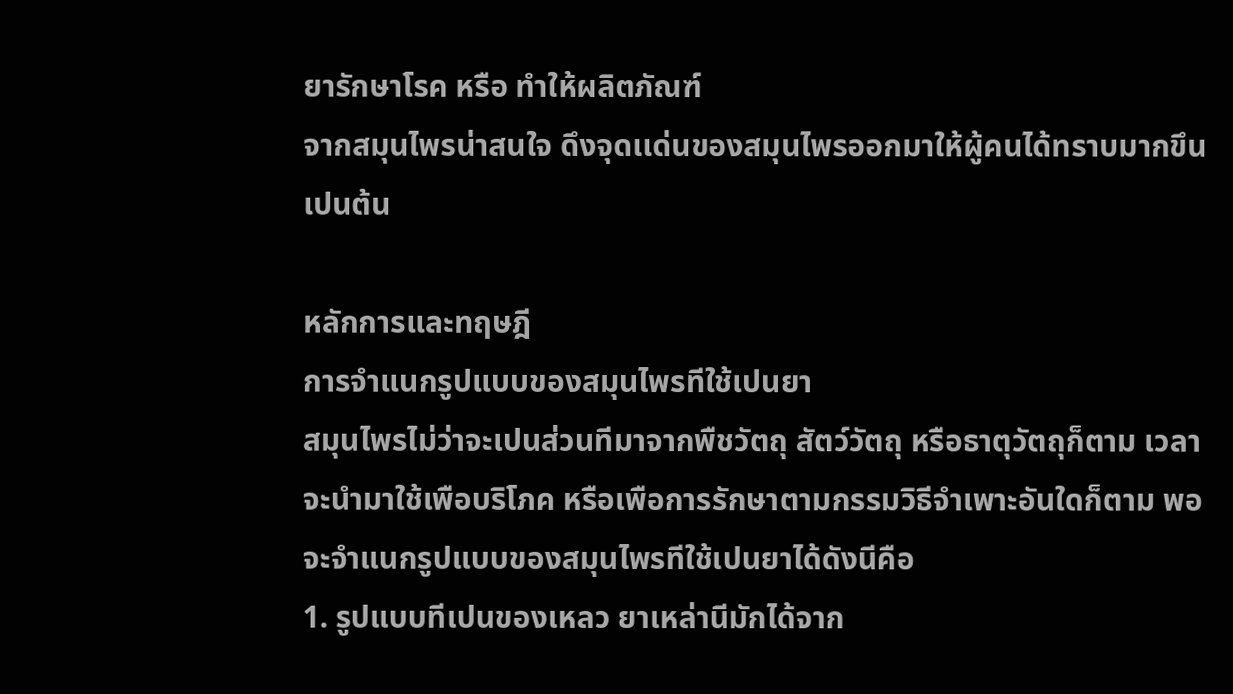ยารักษาโรค หรือ ทําให้ผลิตภัณฑ์
จากสมุนไพรน่าสนใจ ดึงจุดเเด่นของสมุนไพรออกมาให้ผู้คนได้ทราบมากขึน
เปนต้น

หลักการและทฤษฎี
การจําแนกรูปแบบของสมุนไพรทีใช้เปนยา
สมุนไพรไม่ว่าจะเปนส่วนทีมาจากพืชวัตถุ สัตว์วัตถุ หรือธาตุวัตถุก็ตาม เวลา
จะนํามาใช้เพือบริโภค หรือเพือการรักษาตามกรรมวิธีจําเพาะอันใดก็ตาม พอ
จะจําแนกรูปแบบของสมุนไพรทีใช้เปนยาได้ดังนีคือ
1. รูปแบบทีเปนของเหลว ยาเหล่านีมักได้จาก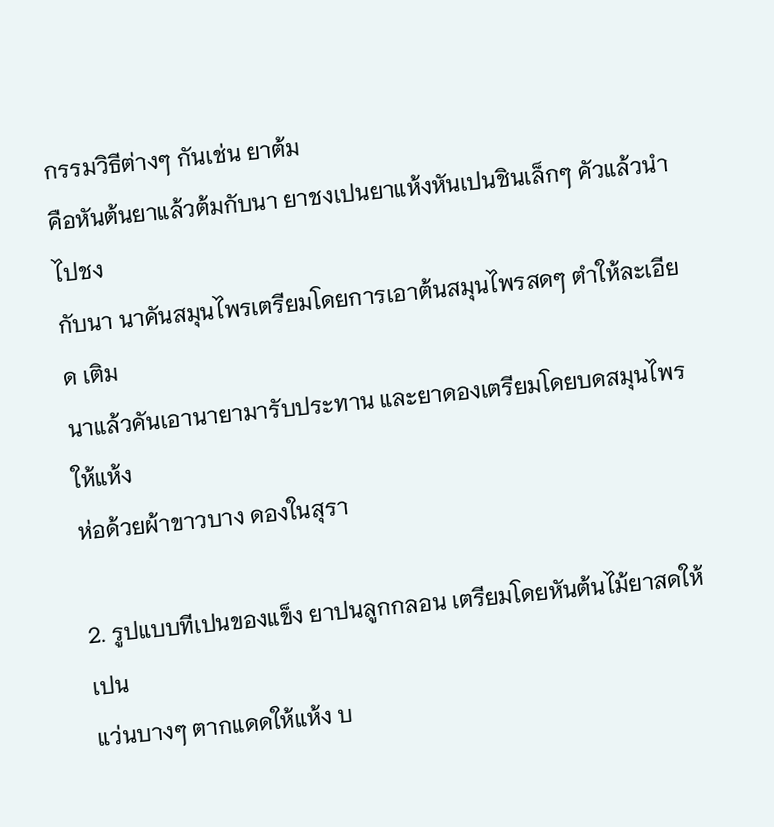กรรมวิธีต่างๆ กันเช่น ยาต้ม
คือหันต้นยาแล้วต้มกับนา ยาชงเปนยาแห้งหันเปนชินเล็กๆ คัวแล้วนําไปชง
กับนา นาคันสมุนไพรเตรียมโดยการเอาต้นสมุนไพรสดๆ ตําให้ละเอียด เติม
นาแล้วคันเอานายามารับประทาน และยาดองเตรียมโดยบดสมุนไพรให้แห้ง
ห่อด้วยผ้าขาวบาง ดองในสุรา

2. รูปแบบทีเปนของแข็ง ยาปนลูกกลอน เตรียมโดยหันต้นไม้ยาสดให้เปน
แว่นบางๆ ตากแดดให้แห้ง บ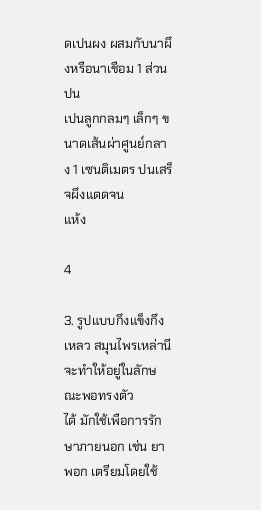ดเปนผง ผสมกับนาผึงหรือนาเชือม 1 ส่วน ปน
เปนลูกกลมๆ เล็กๆ ขนาดเส้นผ่าศูนย์กลาง 1 เซนติเมตร ปนเสร็จผึงแดดจน
แห้ง

4

3. รูปแบบกึงแข็งกึงเหลว สมุนไพรเหล่านีจะทําให้อยู่ในลักษณะพอทรงตัว
ได้ มักใช้เพือการรักษาภายนอก เช่น ยาพอก เตรียมโดยใช้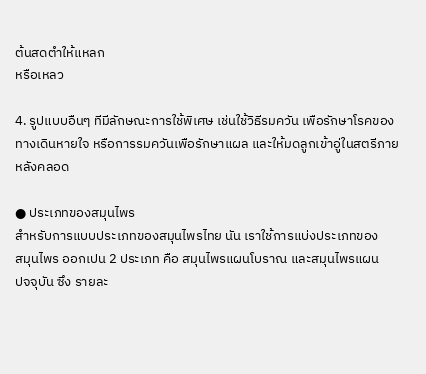ต้นสดตําให้แหลก
หรือเหลว

4. รูปแบบอืนๆ ทีมีลักษณะการใช้พิเศษ เช่นใช้วิธีรมควัน เพือรักษาโรคของ
ทางเดินหายใจ หรือการรมควันเพือรักษาแผล และให้มดลูกเข้าอู่ในสตรีภาย
หลังคลอด

● ประเภทของสมุนไพร
สําหรับการแบบประเภทของสมุนไพรไทย นัน เราใช้การแบ่งประเภทของ
สมุนไพร ออกเปน 2 ประเภท คือ สมุนไพรแผนโบราณ และสมุนไพรแผน
ปจจุบัน ซึง รายละ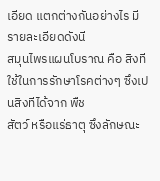เอียด แตกต่างกันอย่างไร มีรายละเอียดดังนี
สมุนไพรแผนโบราณ คือ สิงทีใช้ในการรักษาโรคต่างๆ ซึงเปนสิงทีได้จาก พืช
สัตว์ หรือแร่ธาตุ ซึงลักษณะ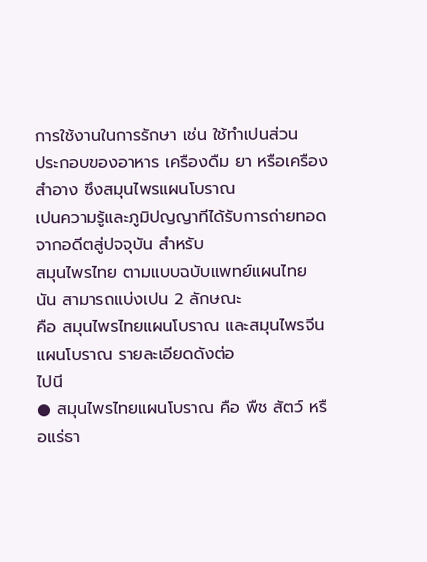การใช้งานในการรักษา เช่น ใช้ทําเปนส่วน
ประกอบของอาหาร เครืองดืม ยา หรือเครืองสําอาง ซึงสมุนไพรแผนโบราณ
เปนความรู้และภูมิปญญาทีได้รับการถ่ายทอด จากอดีตสู่ปจจุบัน สําหรับ
สมุนไพรไทย ตามแบบฉบับแพทย์แผนไทย นัน สามารถแบ่งเปน 2 ลักษณะ
คือ สมุนไพรไทยแผนโบราณ และสมุนไพรจีนแผนโบราณ รายละเอียดดังต่อ
ไปนี
● สมุนไพรไทยแผนโบราณ คือ พืช สัตว์ หรือแร่ธา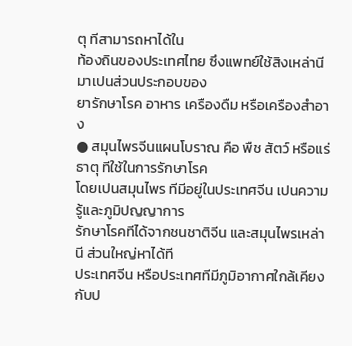ตุ ทีสามารถหาได้ใน
ท้องถินของประเทศไทย ซึงแพทย์ใช้สิงเหล่านีมาเปนส่วนประกอบของ
ยารักษาโรค อาหาร เครืองดืม หรือเครืองสําอาง
● สมุนไพรจีนแผนโบราณ คือ พืช สัตว์ หรือแร่ธาตุ ทีใช้ในการรักษาโรค
โดยเปนสมุนไพร ทีมีอยู่ในประเทศจีน เปนความรู้และภูมิปญญาการ
รักษาโรคทีได้จากชนชาติจีน และสมุนไพรเหล่านี ส่วนใหญ่หาได้ที
ประเทศจีน หรือประเทศทีมีภูมิอากาศใกล้เคียงกับป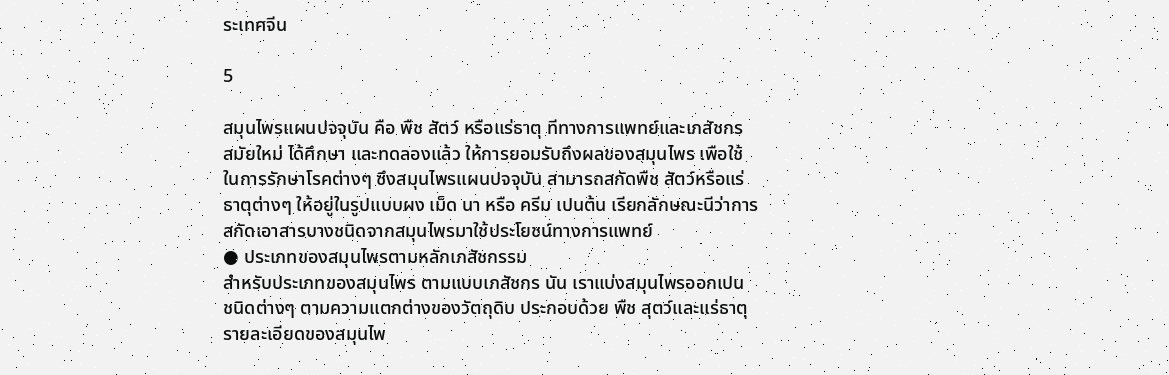ระเทศจีน

5

สมุนไพรแผนปจจุบัน คือ พืช สัตว์ หรือแร่ธาตุ ทีทางการแพทย์และเภสัชกร
สมัยใหม่ ได้ศึกษา และทดลองแล้ว ให้การยอมรับถึงผลของสมุนไพร เพือใช้
ในการรักษาโรคต่างๆ ซึงสมุนไพรแผนปจจุบัน สามารถสกัดพืช สัตว์หรือแร่
ธาตุต่างๆ ให้อยู่ในรูปแบบผง เม็ด นา หรือ ครีม เปนต้น เรียกลักษณะนีว่าการ
สกัดเอาสารบางชนิดจากสมุนไพรมาใช้ประโยชน์ทางการแพทย์
● ประเภทของสมุนไพรตามหลักเภสัชกรรม
สําหรับประเภทของสมุนไพร ตามแบบเภสัชกร นัน เราแบ่งสมุนไพรออกเปน
ชนิดต่างๆ ตามความแตกต่างของวัตถุดิบ ประกอบด้วย พืช สุตว์และแร่ธาตุ
รายละเอียดของสมุนไพ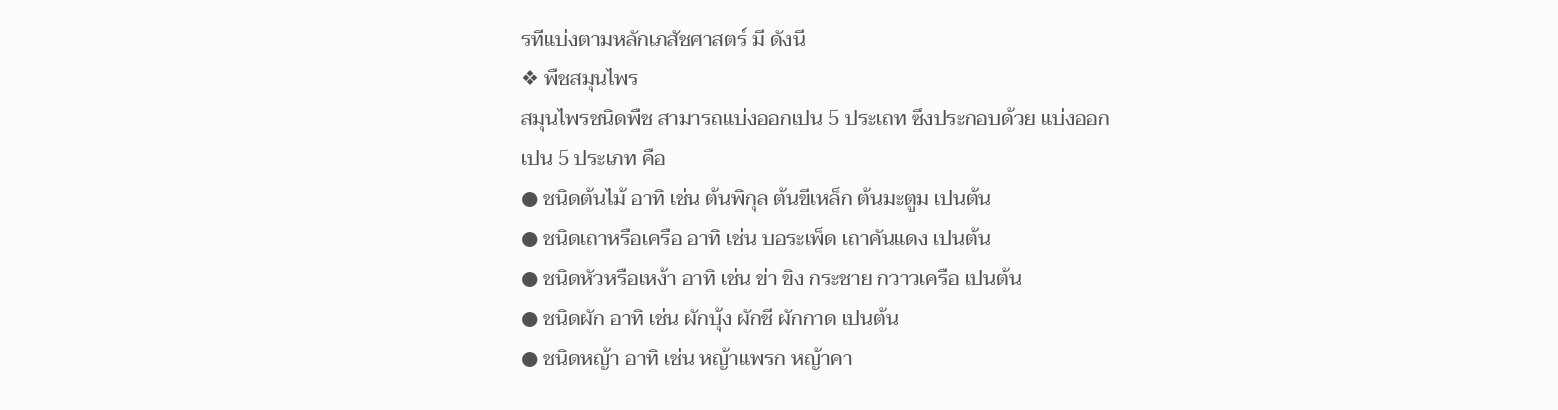รทีแบ่งตามหลักเภสัชศาสตร์ มี ดังนี
❖ พืชสมุนไพร
สมุนไพรชนิดพืช สามารถแบ่งออกเปน 5 ประเถท ซึงประกอบด้วย แบ่งออก
เปน 5 ประเภท คือ
● ชนิดต้นไม้ อาทิ เช่น ต้นพิกุล ต้นขีเหล็ก ต้นมะตูม เปนต้น
● ชนิดเถาหรือเครือ อาทิ เช่น บอระเพ็ด เถาคันแดง เปนต้น
● ชนิดหัวหรือเหง้า อาทิ เช่น ข่า ขิง กระชาย กวาวเครือ เปนต้น
● ชนิดผัก อาทิ เช่น ผักบุ้ง ผักชี ผักกาด เปนต้น
● ชนิดหญ้า อาทิ เช่น หญ้าแพรก หญ้าคา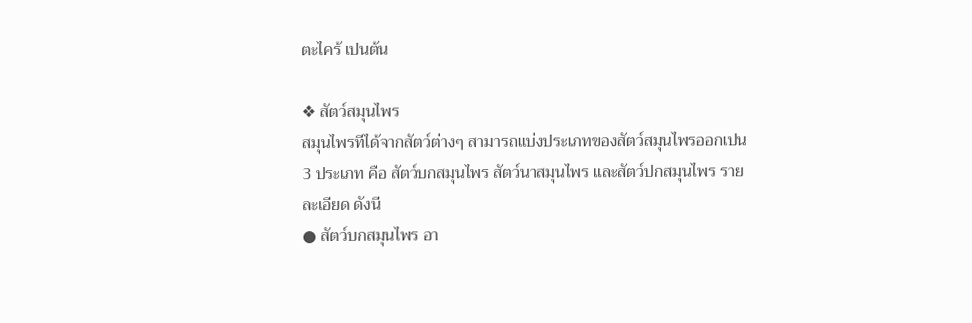ตะไคร้ เปนต้น

❖ สัตว์สมุนไพร
สมุนไพรทีได้จากสัตว์ต่างๆ สามารถแบ่งประเภทของสัตว์สมุนไพรออกเปน
3 ประเภท คือ สัตว์บกสมุนไพร สัตว์นาสมุนไพร และสัตว์ปกสมุนไพร ราย
ละเอียด ดังนี
● สัตว์บกสมุนไพร อา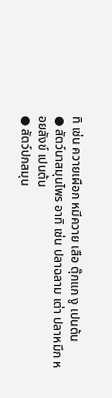ทิ เช่น ควายเผือก หมีควาย เสือ ตุ๊กแก งู เปนต้น
● สัตว์นาสมุนไพร อาทิ เช่น ปลาฉลาม เต่า ปลาหมึก หอยสังข์ เปนต้น
● สัตว์ปกสมุน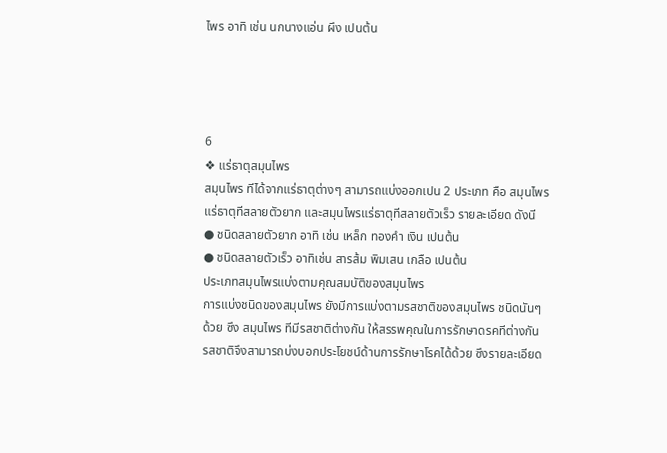ไพร อาทิ เช่น นกนางแอ่น ผึง เปนต้น




6
❖ แร่ธาตุสมุนไพร
สมุนไพร ทีได้จากแร่ธาตุต่างๆ สามารถแบ่งออกเปน 2 ประเภท คือ สมุนไพร
แร่ธาตุทีสลายตัวยาก และสมุนไพรแร่ธาตุทีสลายตัวเร็ว รายละเอียด ดังนี
● ชนิดสลายตัวยาก อาทิ เช่น เหล็ก ทองคํา เงิน เปนต้น
● ชนิดสลายตัวเร็ว อาทิเช่น สารส้ม พิมเสน เกลือ เปนต้น
ประเภทสมุนไพรแบ่งตามคุณสมบัติของสมุนไพร
การแบ่งชนิดของสมุนไพร ยังมีการแบ่งตามรสชาติของสมุนไพร ชนิดนันๆ
ด้วย ซึง สมุนไพร ทีมีรสชาติต่างกัน ให้สรรพคุณในการรักษาดรคทีต่างกัน
รสชาติจึงสามารถบ่งบอกประโยชน์ด้านการรักษาโรคได้ด้วย ซึงรายละเอียด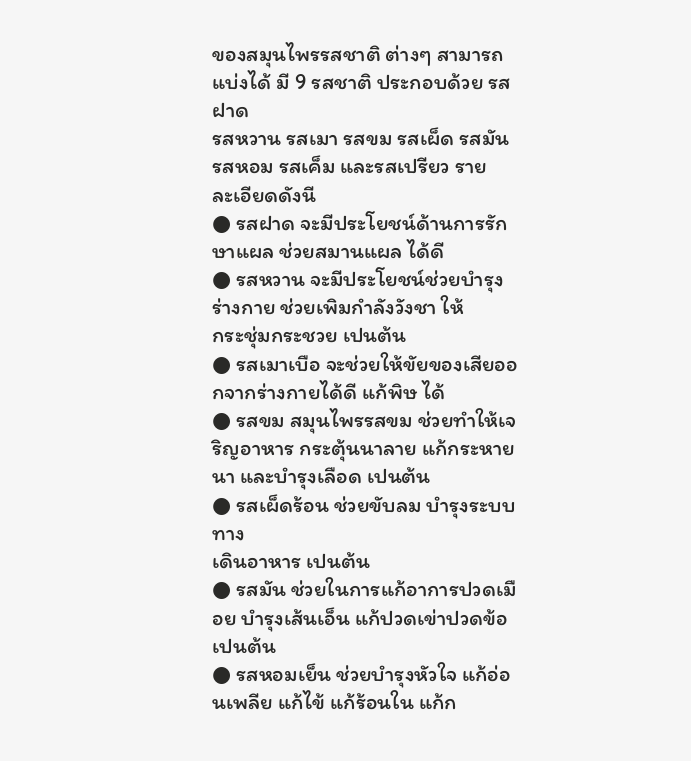ของสมุนไพรรสชาติ ต่างๆ สามารถแบ่งได้ มี 9 รสชาติ ประกอบด้วย รสฝาด
รสหวาน รสเมา รสขม รสเผ็ด รสมัน รสหอม รสเค็ม และรสเปรียว ราย
ละเอียดดังนี
● รสฝาด จะมีประโยชน์ด้านการรักษาแผล ช่วยสมานแผล ได้ดี
● รสหวาน จะมีประโยชน์ช่วยบํารุงร่างกาย ช่วยเพิมกําลังวังชา ให้
กระชุ่มกระชวย เปนต้น
● รสเมาเบือ จะช่วยให้ขัยของเสียออกจากร่างกายได้ดี แก้พิษ ได้
● รสขม สมุนไพรรสขม ช่วยทําให้เจริญอาหาร กระตุ้นนาลาย แก้กระหาย
นา และบํารุงเลือด เปนต้น
● รสเผ็ดร้อน ช่วยขับลม บํารุงระบบทาง
เดินอาหาร เปนต้น
● รสมัน ช่วยในการแก้อาการปวดเมือย บํารุงเส้นเอ็น แก้ปวดเข่าปวดข้อ
เปนต้น
● รสหอมเย็น ช่วยบํารุงหัวใจ แก้อ่อนเพลีย แก้ไข้ แก้ร้อนใน แก้ก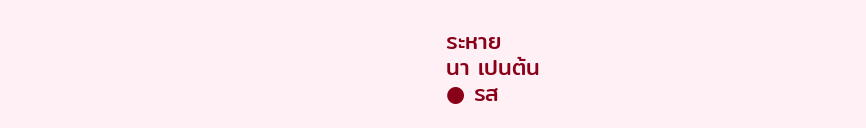ระหาย
นา เปนต้น
● รส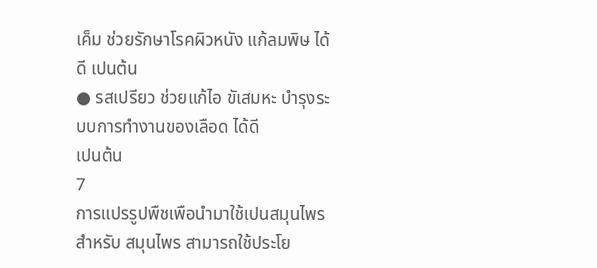เค็ม ช่วยรักษาโรคผิวหนัง แก้ลมพิษ ได้ดี เปนต้น
● รสเปรียว ช่วยแก้ไอ ขัเสมหะ บํารุงระบบการทํางานของเลือด ได้ดี
เปนต้น
7
การแปรรูปพืชเพือนํามาใช้เปนสมุนไพร
สําหรับ สมุนไพร สามารถใช้ประโย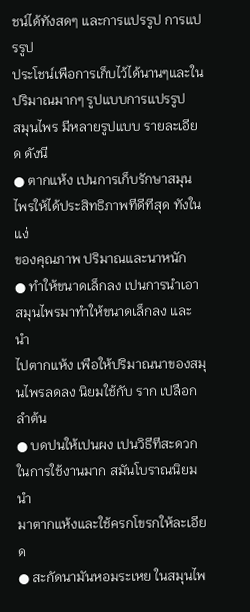ชน์ได้ทังสดๆ และการแปรรูป การแปรรูป
ประโชน์เพือการเก็บไว้ได้นานๆและในปริมาณมากๆ รูปแบบการแปรรูป
สมุนไพร มีหลายรูปแบบ รายละเอียด ดังนี
● ตากแห้ง เปนการเก็บรักษาสมุนไพรให้ได้ประสิทธิภาพทีดีทีสุด ทังในแง่
ของคุณภาพ ปริมาณและนาหนัก
● ทําให้ขนาดเล็กลง เปนการนําเอาสมุนไพรมาทําให้ขนาดเล็กลง และนํา
ไปตากแห้ง เพือให้ปริมาณนาของสมุนไพรลดลง นิยมใช้กับ ราก เปลือก
ลําต้น
● บดปนให้เปนผง เปนวิธีทีสะดวกในการใช้งานมาก สมันโบราณนิยมนํา
มาตากแห้งและใช้ครกโขรกให้ละเอียด
● สะกัดนามันหอมระเหย ในสมุนไพ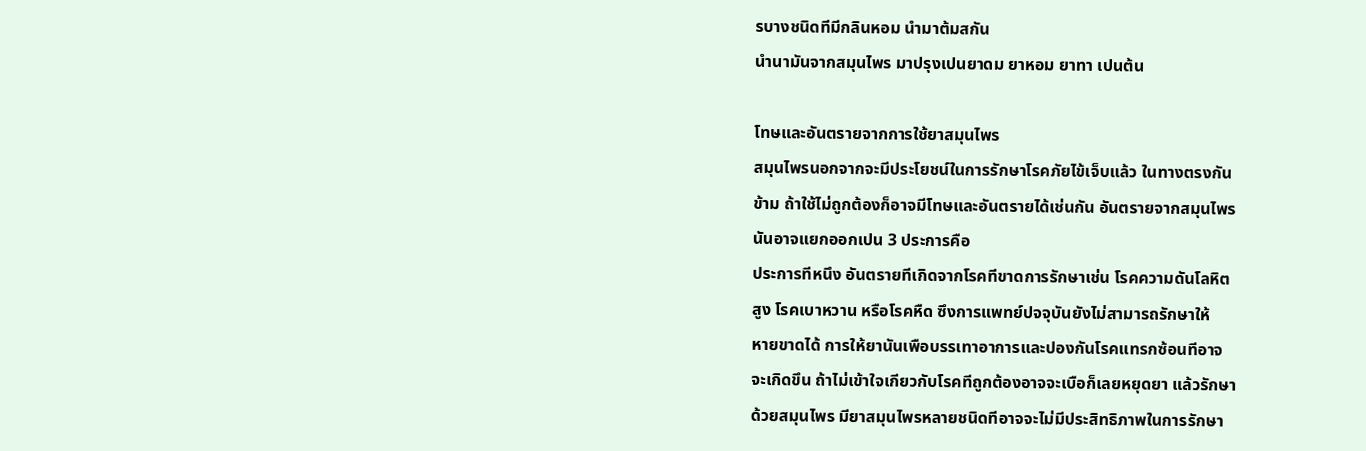รบางชนิดทีมีกลินหอม นํามาต้มสกัน
นํานามันจากสมุนไพร มาปรุงเปนยาดม ยาหอม ยาทา เปนต้น

โทษและอันตรายจากการใช้ยาสมุนไพร
สมุนไพรนอกจากจะมีประโยชน์ในการรักษาโรคภัยไข้เจ็บแล้ว ในทางตรงกัน
ข้าม ถ้าใช้ไม่ถูกต้องก็อาจมีโทษและอันตรายได้เช่นกัน อันตรายจากสมุนไพร
นันอาจแยกออกเปน 3 ประการคือ
ประการทีหนึง อันตรายทีเกิดจากโรคทีขาดการรักษาเช่น โรคความดันโลหิต
สูง โรคเบาหวาน หรือโรคหืด ซึงการแพทย์ปจจุบันยังไม่สามารถรักษาให้
หายขาดได้ การให้ยานันเพือบรรเทาอาการและปองกันโรคแทรกซ้อนทีอาจ
จะเกิดขึน ถ้าไม่เข้าใจเกียวกับโรคทีถูกต้องอาจจะเบือก็เลยหยุดยา แล้วรักษา
ด้วยสมุนไพร มียาสมุนไพรหลายชนิดทีอาจจะไม่มีประสิทธิภาพในการรักษา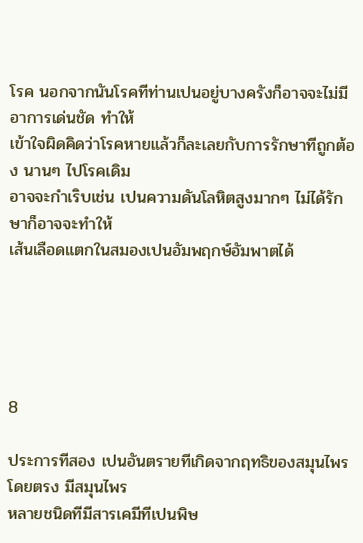โรค นอกจากนันโรคทีท่านเปนอยู่บางครังก็อาจจะไม่มีอาการเด่นชัด ทําให้
เข้าใจผิดคิดว่าโรคหายแล้วก็ละเลยกับการรักษาทีถูกต้อง นานๆ ไปโรคเดิม
อาจจะกําเริบเช่น เปนความดันโลหิตสูงมากๆ ไม่ได้รักษาก็อาจจะทําให้
เส้นเลือดแตกในสมองเปนอัมพฤกษ์อัมพาตได้





8

ประการทีสอง เปนอันตรายทีเกิดจากฤทธิของสมุนไพรโดยตรง มีสมุนไพร
หลายชนิดทีมีสารเคมีทีเปนพิษ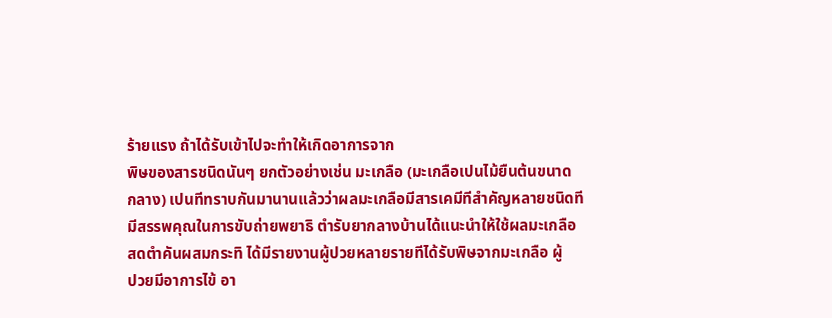ร้ายแรง ถ้าได้รับเข้าไปจะทําให้เกิดอาการจาก
พิษของสารชนิดนันๆ ยกตัวอย่างเช่น มะเกลือ (มะเกลือเปนไม้ยืนต้นขนาด
กลาง) เปนทีทราบกันมานานแล้วว่าผลมะเกลือมีสารเคมีทีสําคัญหลายชนิดที
มีสรรพคุณในการขับถ่ายพยาธิ ตํารับยากลางบ้านได้แนะนําให้ใช้ผลมะเกลือ
สดตําคันผสมกระทิ ได้มีรายงานผู้ปวยหลายรายทีได้รับพิษจากมะเกลือ ผู้
ปวยมีอาการไข้ อา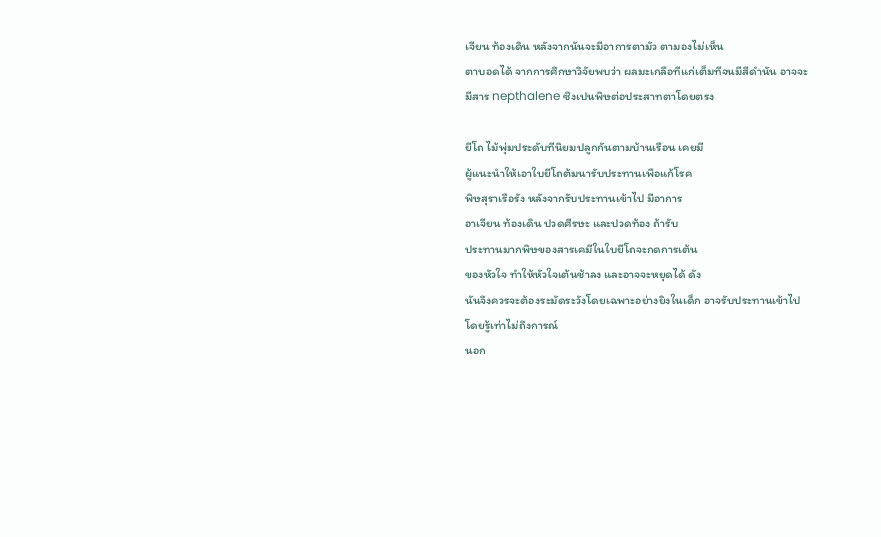เจียน ท้องเดิน หลังจากนันจะมีอาการตามัว ตามองไม่เห็น
ตาบอดได้ จากการศึกษาวิจัยพบว่า ผลมะเกลือทีแก่เต็มทีจนมีสีดํานัน อาจจะ
มีสาร nepthalene ซึงเปนพิษต่อประสาทตาโดยตรง

ยีโถ ไม้พุ่มประดับทีนิยมปลูกกันตามบ้านเรือน เคยมี
ผู้แนะนําให้เอาใบยีโถต้มนารับประทานเพือแก้โรค
พิษสุราเรือรัง หลังจากรับประทานเข้าไป มีอาการ
อาเจียน ท้องเดิน ปวดศีรษะ และปวดท้อง ถ้ารับ
ประทานมากพิษของสารเคมีในใบยีโถจะกดการเต้น
ของหัวใจ ทําให้หัวใจเต้นช้าลง และอาจจะหยุดได้ ดัง
นันจึงควรจะต้องระมัดระวังโดยเฉพาะอย่างยิงในเด็ก อาจรับประทานเข้าไป
โดยรู้เท่าไม่ถึงการณ์
นอก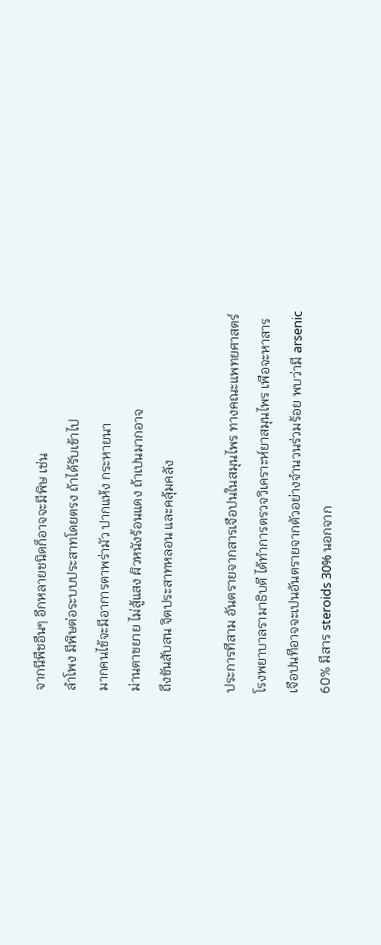จากนีพืชอืนๆ อีกหลายชนิดก็อาจจะมีพิษ เช่น
ลําโพง มีพิษต่อระบบประสาทโดยตรง ถ้าได้รับเข้าไป
มากคนไข้จะมีอาการตาพร่ามัว ปากแห้ง กระหายนา
ม่านตาขยาย ไม่สู้แสง ผิวหนังร้อนแดง ถ้าเปนมากอาจ
ถึงขันสับสน จิตประสาทหลอน และคลุ้มคลัง

ประการทีสาม อันตรายจากสารเจือปนในสมุนไพร ทางคณะแพทยศาสตร์
โรงพยาบาลรามาธิบดี ได้ทําการตรวจวิเคราะห์ยาสมุนไพร เพือจะหาสาร
เจือปนทีอาจจะเปนอันตรายจากตัวอย่างจํานวนร่วมร้อย พบว่ามี arsenic
60% มีสาร steroids 30% นอกจาก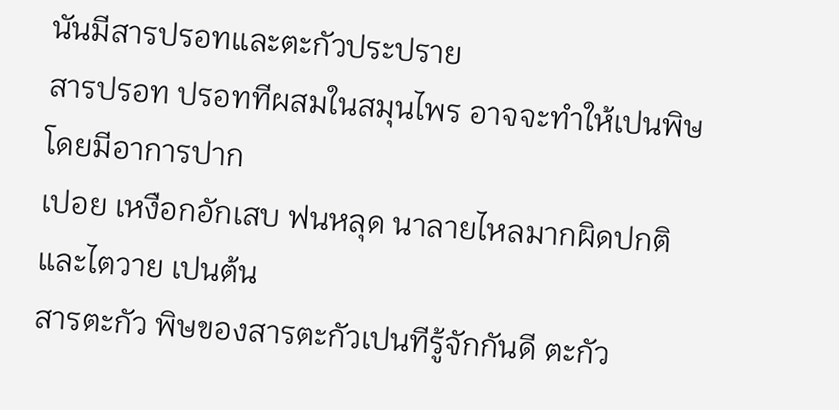นันมีสารปรอทและตะกัวประปราย
สารปรอท ปรอททีผสมในสมุนไพร อาจจะทําให้เปนพิษ โดยมีอาการปาก
เปอย เหงือกอักเสบ ฟนหลุด นาลายไหลมากผิดปกติ และไตวาย เปนต้น
สารตะกัว พิษของสารตะกัวเปนทีรู้จักกันดี ตะกัว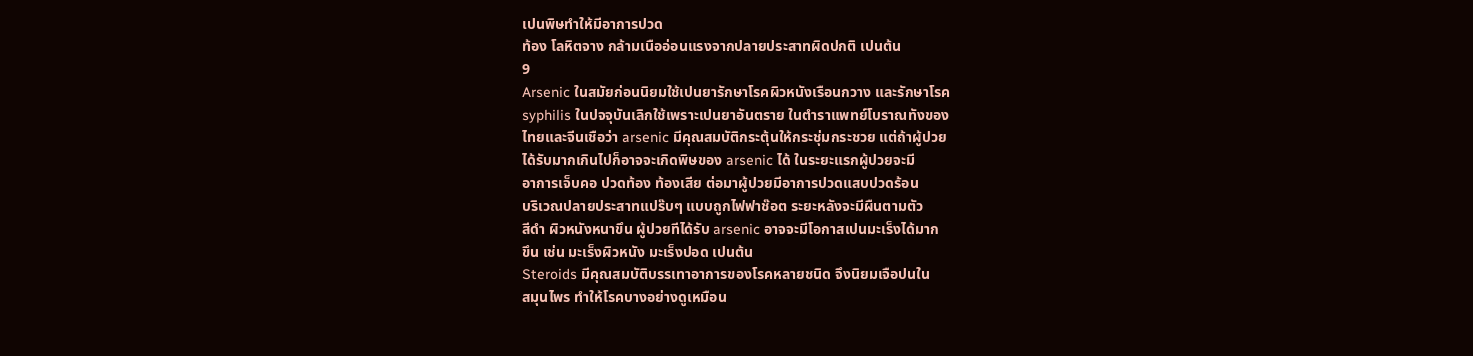เปนพิษทําให้มีอาการปวด
ท้อง โลหิตจาง กล้ามเนืออ่อนแรงจากปลายประสาทผิดปกติ เปนต้น
9
Arsenic ในสมัยก่อนนิยมใช้เปนยารักษาโรคผิวหนังเรือนกวาง และรักษาโรค
syphilis ในปจจุบันเลิกใช้เพราะเปนยาอันตราย ในตําราแพทย์โบราณทังของ
ไทยและจีนเชือว่า arsenic มีคุณสมบัติกระตุ้นให้กระชุ่มกระชวย แต่ถ้าผู้ปวย
ได้รับมากเกินไปก็อาจจะเกิดพิษของ arsenic ได้ ในระยะแรกผู้ปวยจะมี
อาการเจ็บคอ ปวดท้อง ท้องเสีย ต่อมาผู้ปวยมีอาการปวดแสบปวดร้อน
บริเวณปลายประสาทแปร๊บๆ แบบถูกไฟฟาช๊อต ระยะหลังจะมีผืนตามตัว
สีดํา ผิวหนังหนาขึน ผู้ปวยทีได้รับ arsenic อาจจะมีโอกาสเปนมะเร็งได้มาก
ขึน เช่น มะเร็งผิวหนัง มะเร็งปอด เปนต้น
Steroids มีคุณสมบัติบรรเทาอาการของโรคหลายชนิด จึงนิยมเจือปนใน
สมุนไพร ทําให้โรคบางอย่างดูเหมือน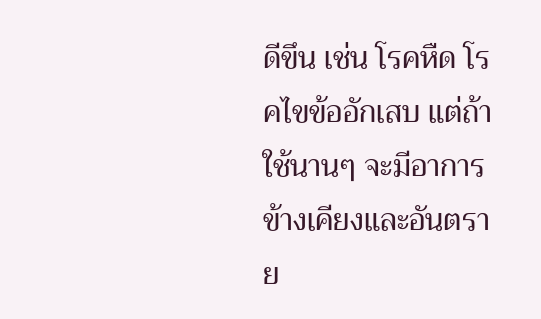ดีขึน เช่น โรคหืด โรคไขข้ออักเสบ แต่ถ้า
ใช้นานๆ จะมีอาการข้างเคียงและอันตราย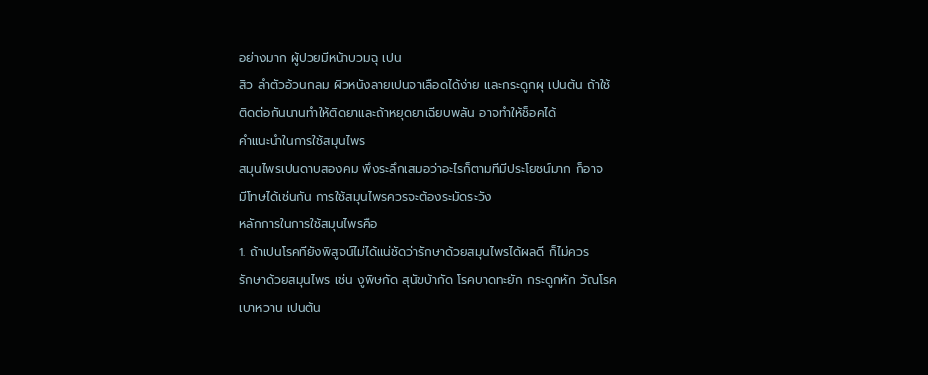อย่างมาก ผู้ปวยมีหน้าบวมฉุ เปน
สิว ลําตัวอ้วนกลม ผิวหนังลายเปนจาเลือดได้ง่าย และกระดูกผุ เปนต้น ถ้าใช้
ติดต่อกันนานทําให้ติดยาและถ้าหยุดยาเฉียบพลัน อาจทําให้ช็อคได้
คําแนะนําในการใช้สมุนไพร
สมุนไพรเปนดาบสองคม พึงระลึกเสมอว่าอะไรก็ตามทีมีประโยชน์มาก ก็อาจ
มีโทษได้เช่นกัน การใช้สมุนไพรควรจะต้องระมัดระวัง
หลักการในการใช้สมุนไพรคือ
1. ถ้าเปนโรคทียังพิสูจน์ไม่ได้แน่ชัดว่ารักษาด้วยสมุนไพรได้ผลดี ก็ไม่ควร
รักษาด้วยสมุนไพร เช่น งูพิษกัด สุนัขบ้ากัด โรคบาดทะยัก กระดูกหัก วัณโรค
เบาหวาน เปนต้น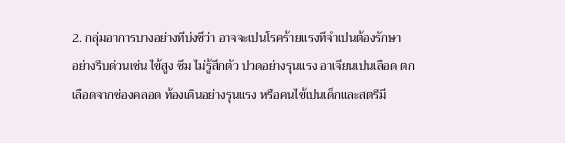2. กลุ่มอาการบางอย่างทีบ่งชีว่า อาจจะเปนโรคร้ายแรงทีจําเปนต้องรักษา
อย่างรีบด่วนเช่น ไข้สูง ซึม ไม่รู้สึกตัว ปวดอย่างรุนแรง อาเจียนเปนเลือด ตก
เลือดจากช่องคลอด ท้องเดินอย่างรุนแรง หรือคนไข้เปนเด็กและสตรีมี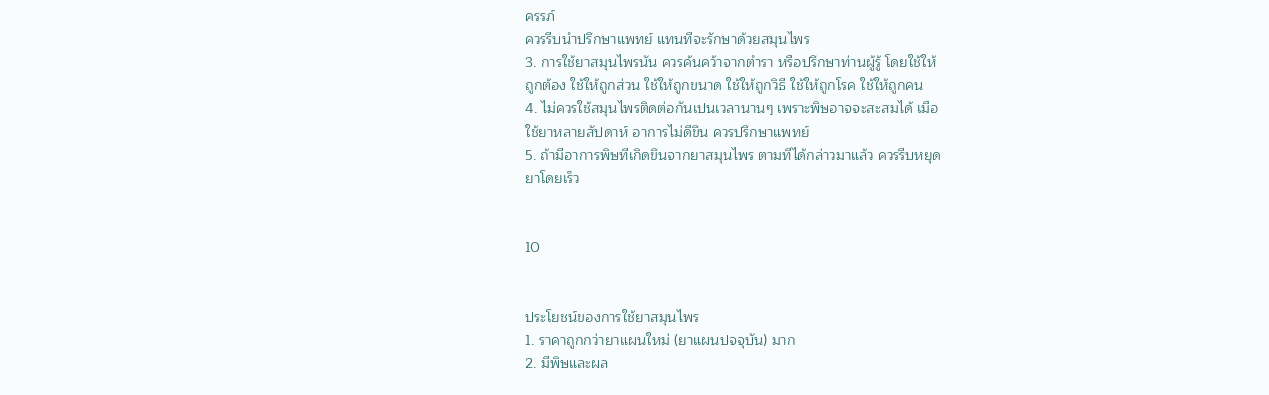ครรภ์
ควรรีบนําปรึกษาแพทย์ แทนทีจะรักษาด้วยสมุนไพร
3. การใช้ยาสมุนไพรนัน ควรค้นคว้าจากตํารา หรือปรึกษาท่านผู้รู้ โดยใช้ให้
ถูกต้อง ใช้ให้ถูกส่วน ใช้ให้ถูกขนาด ใช้ให้ถูกวิธี ใช้ให้ถูกโรค ใช้ให้ถูกคน
4. ไม่ควรใช้สมุนไพรติดต่อกันเปนเวลานานๆ เพราะพิษอาจจะสะสมได้ เมือ
ใช้ยาหลายสัปดาห์ อาการไม่ดีขึน ควรปรึกษาแพทย์
5. ถ้ามีอาการพิษทีเกิดขึนจากยาสมุนไพร ตามทีได้กล่าวมาแล้ว ควรรีบหยุด
ยาโดยเร็ว


10


ประโยชน์ของการใช้ยาสมุนไพร
1. ราคาถูกกว่ายาแผนใหม่ (ยาแผนปจจุบัน) มาก
2. มีพิษและผล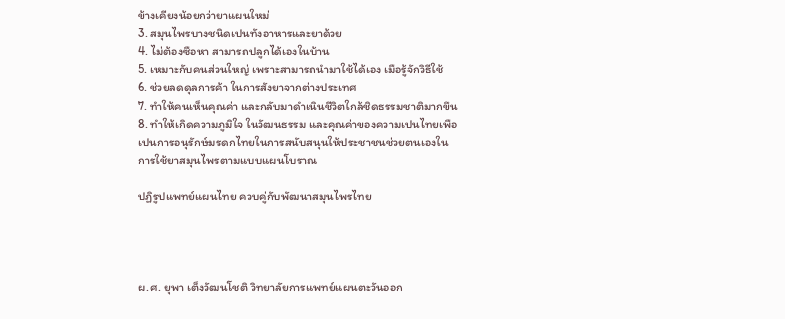ข้างเคียงน้อยกว่ายาแผนใหม่
3. สมุนไพรบางชนิดเปนทังอาหารและยาด้วย
4. ไม่ต้องซือหา สามารถปลูกได้เองในบ้าน
5. เหมาะกับคนส่วนใหญ่ เพราะสามารถนํามาใช้ได้เอง เมือรู้จักวิธีใช้
6. ช่วยลดดุลการค้า ในการสังยาจากต่างประเทศ
7. ทําให้คนเห็นคุณค่า และกลับมาดําเนินชีวิตใกล้ชิดธรรมชาติมากขึน
8. ทําให้เกิดความภูมิใจ ในวัฒนธรรม และคุณค่าของความเปนไทยเพือ
เปนการอนุรักษ์มรดกไทยในการสนับสนุนให้ประชาชนช่วยตนเองใน
การใช้ยาสมุนไพรตามแบบแผนโบราณ

ปฏิรูปแพทย์แผนไทย ควบคู่กับพัฒนาสมุนไพรไทย




ผ.ศ. ยุพา เต็งวัฒนโชติ วิทยาลัยการแพทย์แผนตะวันออก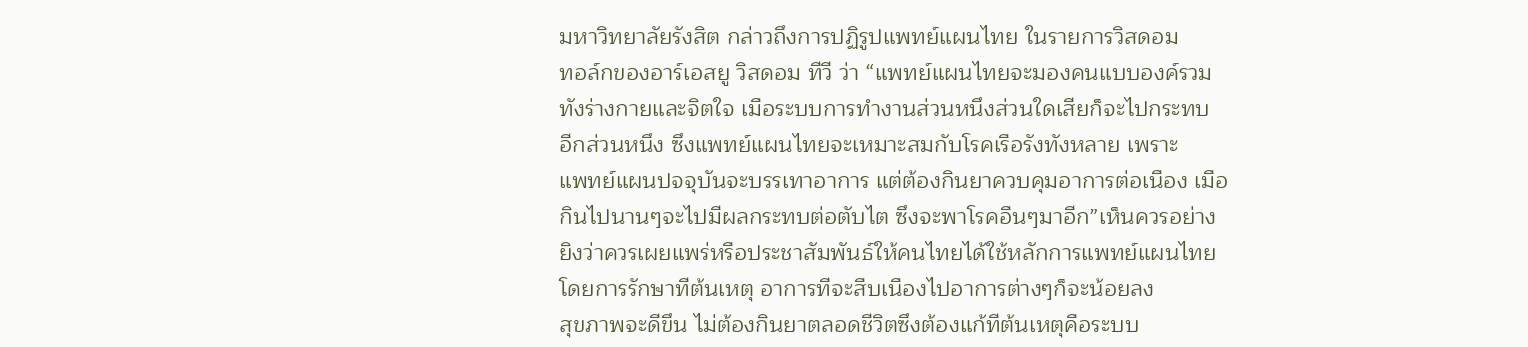มหาวิทยาลัยรังสิต กล่าวถึงการปฏิรูปแพทย์แผนไทย ในรายการวิสดอม
ทอล์กของอาร์เอสยู วิสดอม ทีวี ว่า “แพทย์แผนไทยจะมองคนแบบองค์รวม
ทังร่างกายและจิตใจ เมือระบบการทํางานส่วนหนึงส่วนใดเสียก็จะไปกระทบ
อีกส่วนหนึง ซึงแพทย์แผนไทยจะเหมาะสมกับโรคเรือรังทังหลาย เพราะ
แพทย์แผนปจจุบันจะบรรเทาอาการ แต่ต้องกินยาควบคุมอาการต่อเนือง เมือ
กินไปนานๆจะไปมีผลกระทบต่อตับไต ซึงจะพาโรคอืนๆมาอีก”เห็นควรอย่าง
ยิงว่าควรเผยแพร่หรือประชาสัมพันธ์ให้คนไทยได้ใช้หลักการแพทย์แผนไทย
โดยการรักษาทีต้นเหตุ อาการทีจะสืบเนืองไปอาการต่างๆก็จะน้อยลง
สุขภาพจะดีขึน ไม่ต้องกินยาตลอดชีวิตซึงต้องแก้ทีต้นเหตุคือระบบ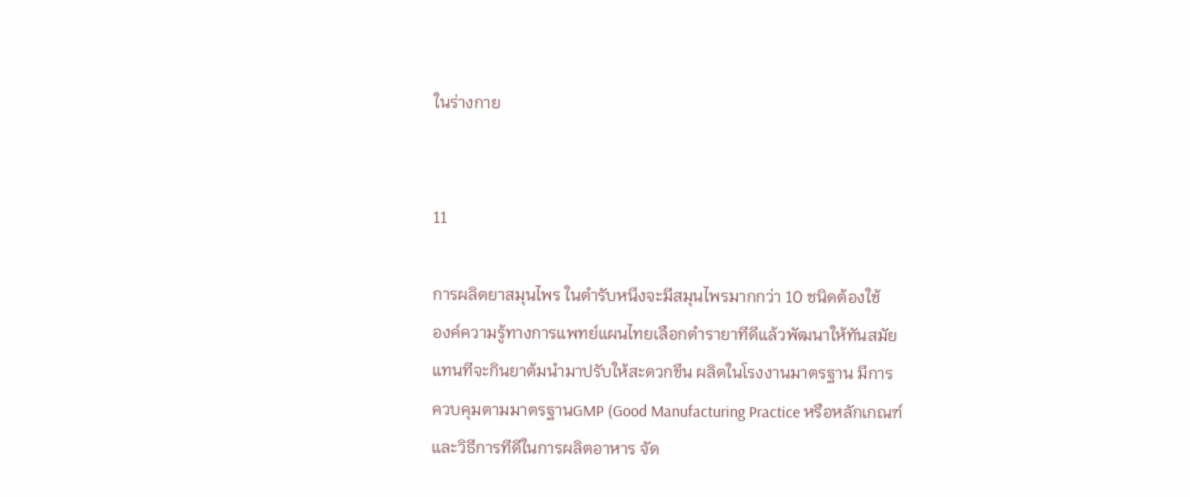ในร่างกาย


11

การผลิตยาสมุนไพร ในตํารับหนึงจะมีสมุนไพรมากกว่า 10 ชนิดต้องใช้
องค์ความรู้ทางการแพทย์แผนไทยเลือกตํารายาทีดีแล้วพัฒนาให้ทันสมัย
แทนทีจะกินยาต้มนํามาปรับให้สะดวกขึน ผลิตในโรงงานมาตรฐาน มีการ
ควบคุมตามมาตรฐานGMP (Good Manufacturing Practice หรือหลักเกณฑ์
และวิธีการทีดีในการผลิตอาหาร จัด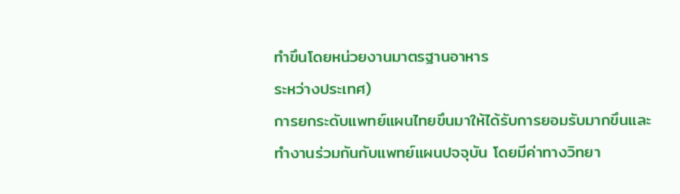ทําขึนโดยหน่วยงานมาตรฐานอาหาร
ระหว่างประเทศ)
การยกระดับแพทย์แผนไทยขึนมาให้ได้รับการยอมรับมากขึนและ
ทํางานร่วมกันกับแพทย์แผนปจจุบัน โดยมีค่าทางวิทยา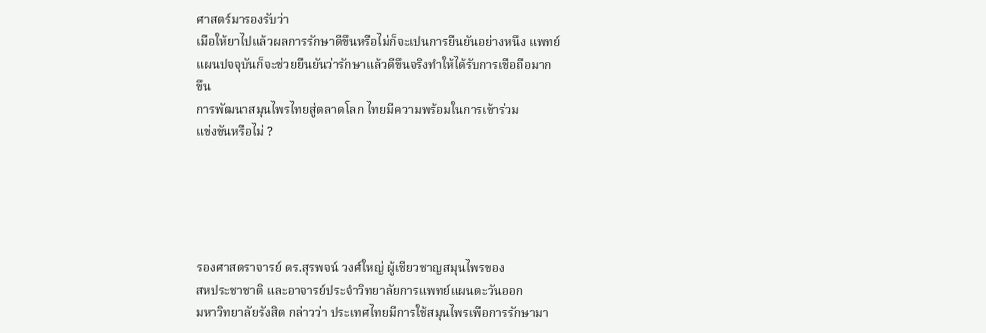ศาสตร์มารองรับว่า
เมือให้ยาไปแล้วผลการรักษาดีขึนหรือไม่ก็จะเปนการยืนยันอย่างหนึง แพทย์
แผนปจจุบันก็จะช่วยยืนยันว่ารักษาแล้วดีขึนจริงทําให้ได้รับการเชือถือมาก
ขึน
การพัฒนาสมุนไพรไทยสู่ตลาดโลก ไทยมีความพร้อมในการเข้าร่วม
แข่งขันหรือไม่ ?





รองศาสตราจารย์ ดร.สุรพจน์ วงศ์ใหญ่ ผู้เชียวชาญสมุนไพรของ
สหประชาชาติ และอาจารย์ประจําวิทยาลัยการแพทย์แผนตะวันออก
มหาวิทยาลัยรังสิต กล่าวว่า ประเทศไทยมีการใช้สมุนไพรเพือการรักษามา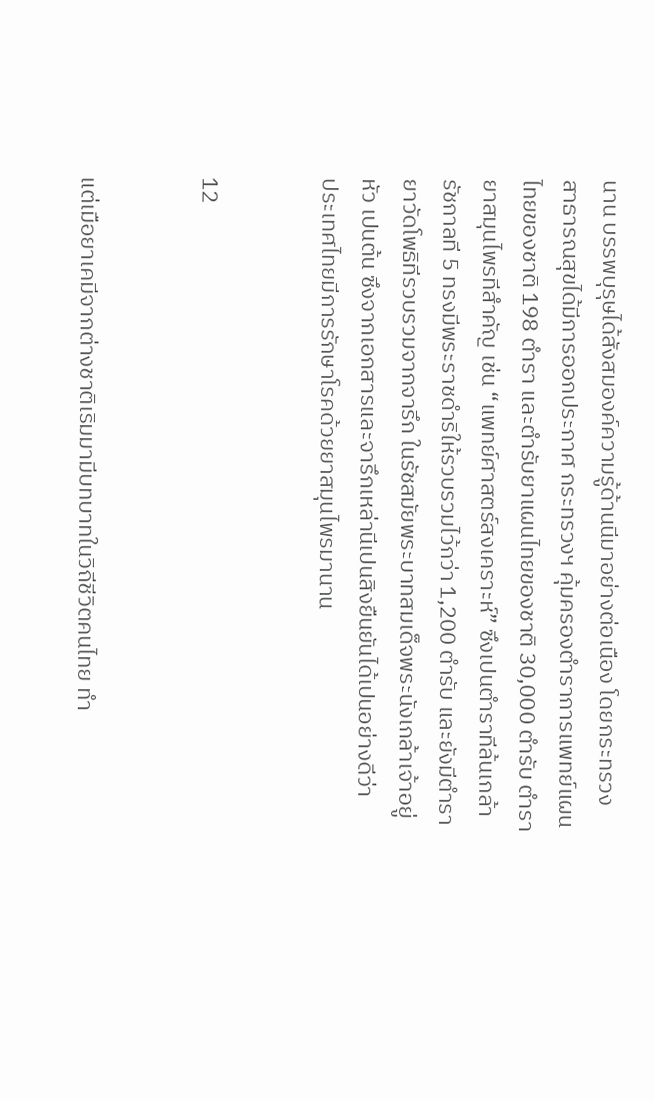นาน บรรพบุรุษได้สังสมองค์ความรู้ด้านนีมาอย่างต่อเนือง โดยกระทรวง
สาธารณสุขได้มีการออกประกาศ กระทรวงฯ คุ้มครองตําราการแพทย์แผน
ไทยของชาติ 198 ตํารา และตํารับยาแผนไทยของชาติ 30,000 ตํารับ ตํารา
ยาสมุนไพรทีสําคัญ เช่น “แพทย์ศาสตร์สงเคราะห์” ซึงเปนตําราทีล้นเกล้า
รัชกาลที 5 ทรงมีพระราชดําริให้รวบรวมไว้กว่า 1,200 ตํารับ และยังมีตํารา
ยาวัดโพธิทีรวบรวมจากจารึก ในรัชสมัยพระบาทสมเด็จพระนังเกล้าเจ้าอยู่
หัว เปนต้น ซึงจากเอกสารและจารึกเหล่านีเปนสิงยืนยันได้เปนอย่างดีว่า
ประเทศไทยมีการรักษาโรคด้วยยาสมุนไพรมานาน


12


แต่เมือยาเคมีจากต่างชาติเริมมามีบทบาทในวิถีชีวิตคนไทย ทํา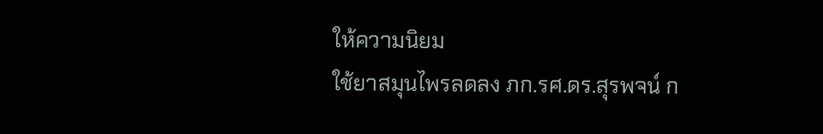ให้ความนิยม
ใช้ยาสมุนไพรลดลง ภก.รศ.ดร.สุรพจน์ ก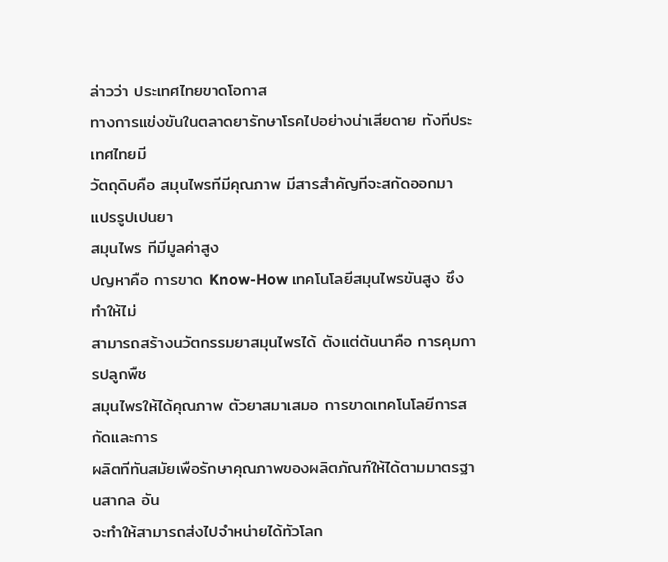ล่าวว่า ประเทศไทยขาดโอกาส
ทางการแข่งขันในตลาดยารักษาโรคไปอย่างน่าเสียดาย ทังทีประเทศไทยมี
วัตถุดิบคือ สมุนไพรทีมีคุณภาพ มีสารสําคัญทีจะสกัดออกมา แปรรูปเปนยา
สมุนไพร ทีมีมูลค่าสูง
ปญหาคือ การขาด Know-How เทคโนโลยีสมุนไพรขันสูง ซึงทําให้ไม่
สามารถสร้างนวัตกรรมยาสมุนไพรได้ ตังแต่ต้นนาคือ การคุมการปลูกพืช
สมุนไพรให้ได้คุณภาพ ตัวยาสมาเสมอ การขาดเทคโนโลยีการสกัดและการ
ผลิตทีทันสมัยเพือรักษาคุณภาพของผลิตภัณฑ์ให้ได้ตามมาตรฐานสากล อัน
จะทําให้สามารถส่งไปจําหน่ายได้ทัวโลก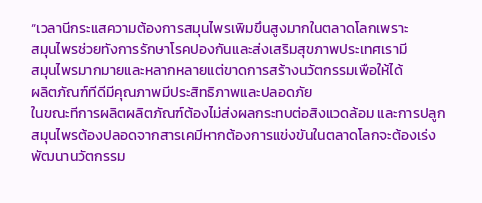“เวลานีกระแสความต้องการสมุนไพรเพิมขึนสูงมากในตลาดโลกเพราะ
สมุนไพรช่วยทังการรักษาโรคปองกันและส่งเสริมสุขภาพประเทศเรามี
สมุนไพรมากมายและหลากหลายแต่ขาดการสร้างนวัตกรรมเพือให้ได้
ผลิตภัณฑ์ทีดีมีคุณภาพมีประสิทธิภาพและปลอดภัย
ในขณะทีการผลิตผลิตภัณฑ์ต้องไม่ส่งผลกระทบต่อสิงแวดล้อม และการปลูก
สมุนไพรต้องปลอดจากสารเคมีหากต้องการแข่งขันในตลาดโลกจะต้องเร่ง
พัฒนานวัตกรรม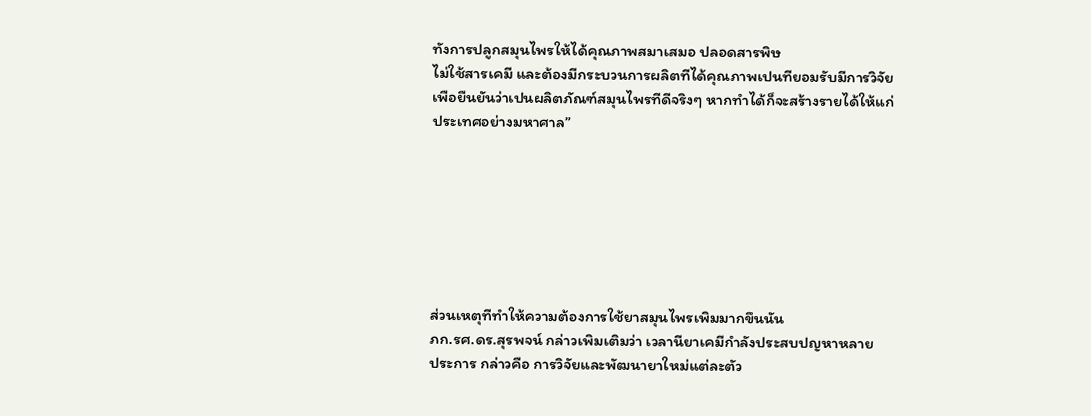ทังการปลูกสมุนไพรให้ได้คุณภาพสมาเสมอ ปลอดสารพิษ
ไม่ใช้สารเคมี และต้องมีกระบวนการผลิตทีได้คุณภาพเปนทียอมรับมีการวิจัย
เพือยืนยันว่าเปนผลิตภัณฑ์สมุนไพรทีดีจริงๆ หากทําได้ก็จะสร้างรายได้ให้แก่
ประเทศอย่างมหาศาล”







ส่วนเหตุทีทําให้ความต้องการใช้ยาสมุนไพรเพิมมากขึนนัน
ภก.รศ.ดร.สุรพจน์ กล่าวเพิมเติมว่า เวลานียาเคมีกําลังประสบปญหาหลาย
ประการ กล่าวคือ การวิจัยและพัฒนายาใหม่แต่ละตัว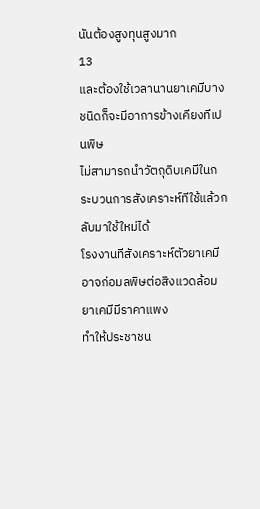นันต้องสูงทุนสูงมาก
13
และต้องใช้เวลานานยาเคมีบางชนิดก็จะมีอาการข้างเคียงทีเปนพิษ
ไม่สามารถนําวัตถุดิบเคมีในกระบวนการสังเคราะห์ทีใช้แล้วกลับมาใช้ใหม่ได้
โรงงานทีสังเคราะห์ตัวยาเคมีอาจก่อมลพิษต่อสิงแวดล้อม ยาเคมีมีราคาแพง
ทําให้ประชาชน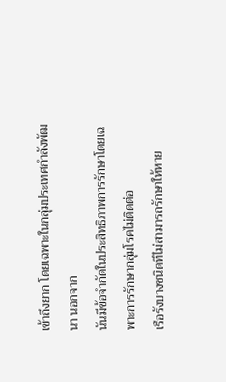เข้าถึงยาก โดยเฉพาะในกลุ่มประเทศกําลังพัฒนา นอกจาก
นันมีข้อจํากัดในประสิทธิภาพการรักษาโดยเฉพาะการรักษากลุ่มโรคไม่ติดต่อ
เรือรังบางชนิดทีไม่สามารถรักษาให้หาย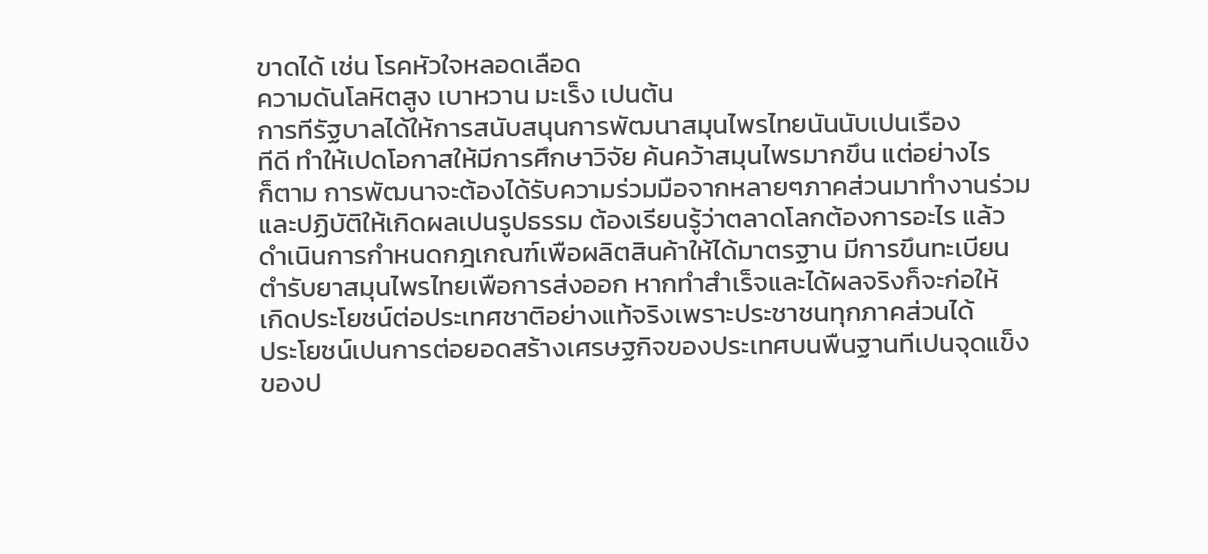ขาดได้ เช่น โรคหัวใจหลอดเลือด
ความดันโลหิตสูง เบาหวาน มะเร็ง เปนต้น
การทีรัฐบาลได้ให้การสนับสนุนการพัฒนาสมุนไพรไทยนันนับเปนเรือง
ทีดี ทําให้เปดโอกาสให้มีการศึกษาวิจัย ค้นคว้าสมุนไพรมากขึน แต่อย่างไร
ก็ตาม การพัฒนาจะต้องได้รับความร่วมมือจากหลายๆภาคส่วนมาทํางานร่วม
และปฏิบัติให้เกิดผลเปนรูปธรรม ต้องเรียนรู้ว่าตลาดโลกต้องการอะไร แล้ว
ดําเนินการกําหนดกฎเกณฑ์เพือผลิตสินค้าให้ได้มาตรฐาน มีการขึนทะเบียน
ตํารับยาสมุนไพรไทยเพือการส่งออก หากทําสําเร็จและได้ผลจริงก็จะก่อให้
เกิดประโยชน์ต่อประเทศชาติอย่างแท้จริงเพราะประชาชนทุกภาคส่วนได้
ประโยชน์เปนการต่อยอดสร้างเศรษฐกิจของประเทศบนพืนฐานทีเปนจุดแข็ง
ของป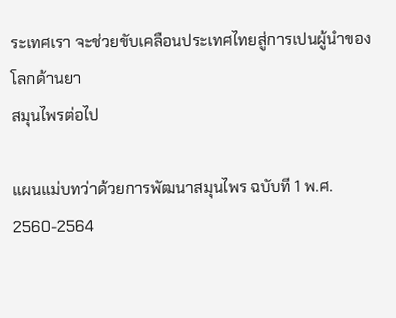ระเทศเรา จะช่วยขับเคลือนประเทศไทยสู่การเปนผู้นําของโลกด้านยา
สมุนไพรต่อไป

แผนแม่บทว่าด้วยการพัฒนาสมุนไพร ฉบับที 1 พ.ศ. 2560-2564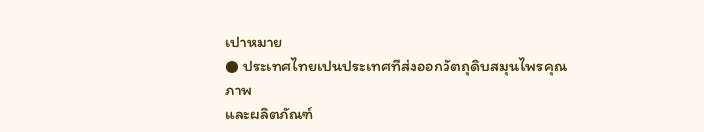เปาหมาย
● ประเทศไทยเปนประเทศทีส่งออกวัตถุดิบสมุนไพรคุณภาพ
และผลิตภัณฑ์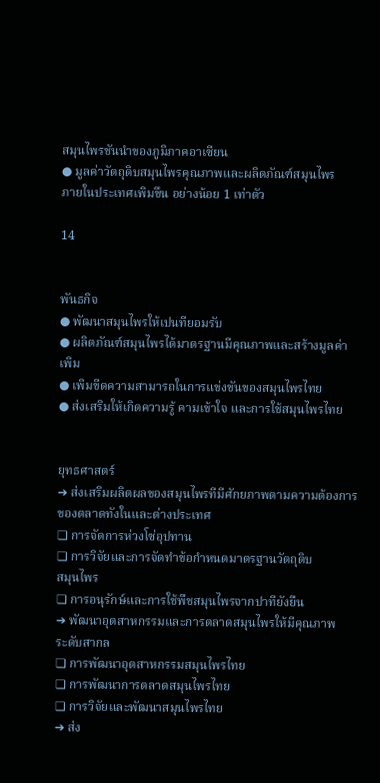สมุนไพรชันนําของภูมิภาคอาเซียน
● มูลค่าวัตถุดิบสมุนไพรคุณภาพและผลิตภัณฑ์สมุนไพร
ภายในประเทศเพิมขึน อย่างน้อย 1 เท่าตัว

14


พันธกิจ
● พัฒนาสมุนไพรให้เปนทียอมรับ
● ผลิตภัณฑ์สมุนไพรได้มาตรฐานมีคุณภาพและสร้างมูลค่า
เพิม
● เพิมขีดความสามารถในการแข่งขันของสมุนไพรไทย
● ส่งเสริมให้เกิดความรู้ คามเข้าใจ และการใช้สมุนไพรไทย


ยุทธศาสตร์
➔ ส่งเสริมผลิตผลของสมุนไพรทีมีศักยภาพตามความต้องการ
ของตลาดทังในและต่างประเทศ
❏ การจัดการห่วงโซ่อุปทาน
❏ การวิจัยและการจัดทําข้อกําหนดมาตรฐานวัตถุดิบ
สมุนไพร
❏ การอนุรักษ์และการใช้พืชสมุนไพรจากปาทียังยืน
➔ พัฒนาอุตสาหกรรมและการตลาดสมุนไพรให้มีคุณภาพ
ระดับสากล
❏ การพัฒนาอุตสาหกรรมสมุนไพรไทย
❏ การพัฒนาการตลาดสมุนไพรไทย
❏ การวิจัยและพัฒนาสมุนไพรไทย
➔ ส่ง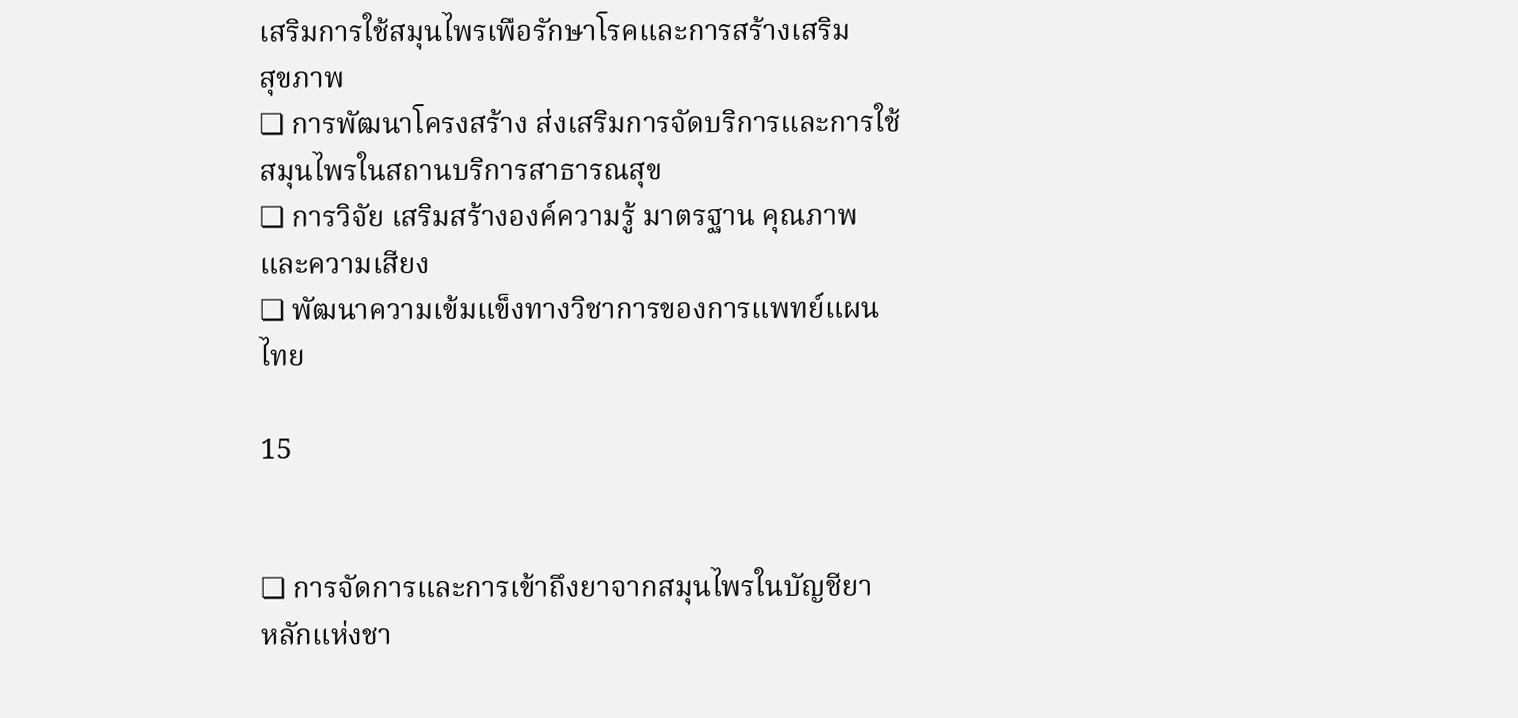เสริมการใช้สมุนไพรเพือรักษาโรคและการสร้างเสริม
สุขภาพ
❏ การพัฒนาโครงสร้าง ส่งเสริมการจัดบริการและการใช้
สมุนไพรในสถานบริการสาธารณสุข
❏ การวิจัย เสริมสร้างองค์ความรู้ มาตรฐาน คุณภาพ
และความเสียง
❏ พัฒนาความเข้มแข็งทางวิชาการของการแพทย์แผน
ไทย

15


❏ การจัดการและการเข้าถึงยาจากสมุนไพรในบัญชียา
หลักแห่งชา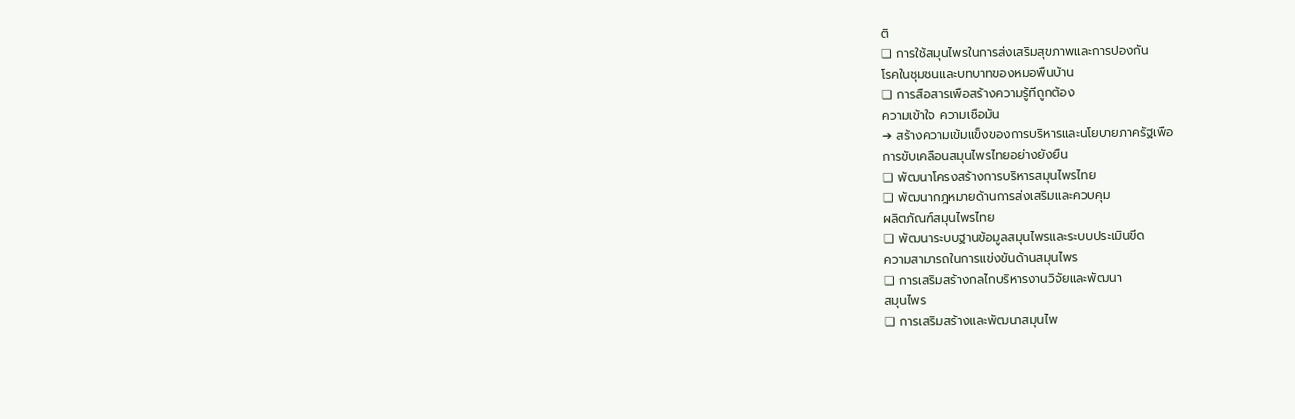ติ
❏ การใช้สมุนไพรในการส่งเสริมสุขภาพและการปองกัน
โรคในชุมชนและบทบาทของหมอพืนบ้าน
❏ การสือสารเพือสร้างความรู้ทีถูกต้อง
ความเข้าใจ ความเชือมัน
➔ สร้างความเข้มแข็งของการบริหารและนโยบายภาครัฐเพือ
การขับเคลือนสมุนไพรไทยอย่างยังยืน
❏ พัฒนาโครงสร้างการบริหารสมุนไพรไทย
❏ พัฒนากฎหมายด้านการส่งเสริมและควบคุม
ผลิตภัณฑ์สมุนไพรไทย
❏ พัฒนาระบบฐานข้อมูลสมุนไพรและระบบประเมินขีด
ความสามารถในการแข่งขันด้านสมุนไพร
❏ การเสริมสร้างกลไกบริหารงานวิจัยและพัฒนา
สมุนไพร
❏ การเสริมสร้างและพัฒนาสมุนไพ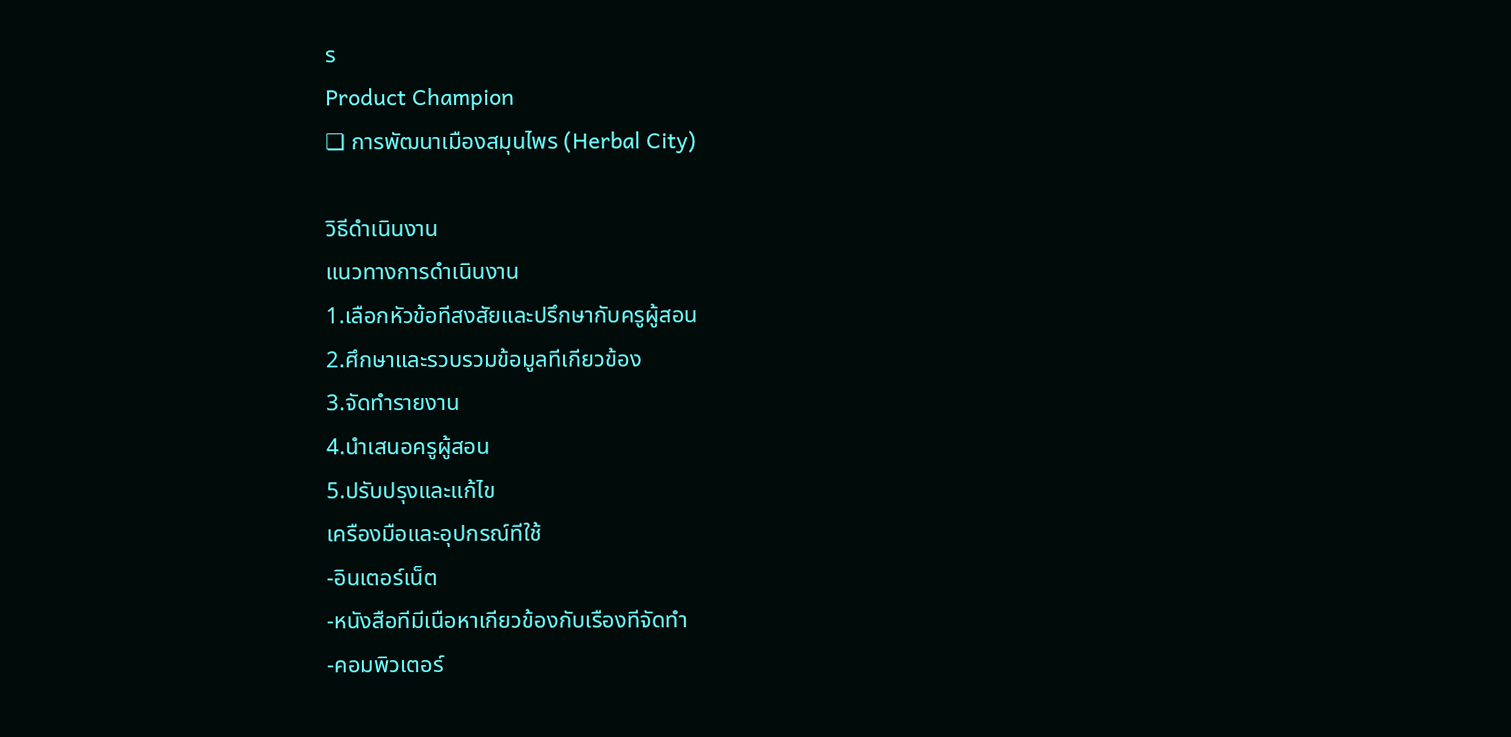ร
Product Champion
❏ การพัฒนาเมืองสมุนไพร (Herbal City)

วิธีดําเนินงาน
แนวทางการดําเนินงาน
1.เลือกหัวข้อทีสงสัยและปรึกษากับครูผู้สอน
2.ศึกษาและรวบรวมข้อมูลทีเกียวข้อง
3.จัดทํารายงาน
4.นําเสนอครูผู้สอน
5.ปรับปรุงและแก้ไข
เครืองมือและอุปกรณ์ทีใช้
-อินเตอร์เน็ต
-หนังสือทีมีเนือหาเกียวข้องกับเรืองทีจัดทํา
-คอมพิวเตอร์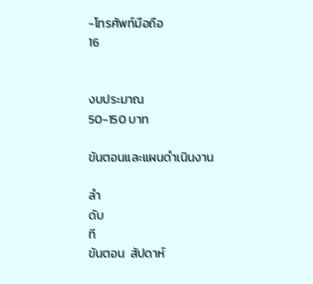-โทรศัพท์มือถือ
16


งบประมาณ
50-150 บาท

ขันตอนและแผนดําเนินงาน

ลํา
ดับ
ที
ขันตอน  สัปดาห์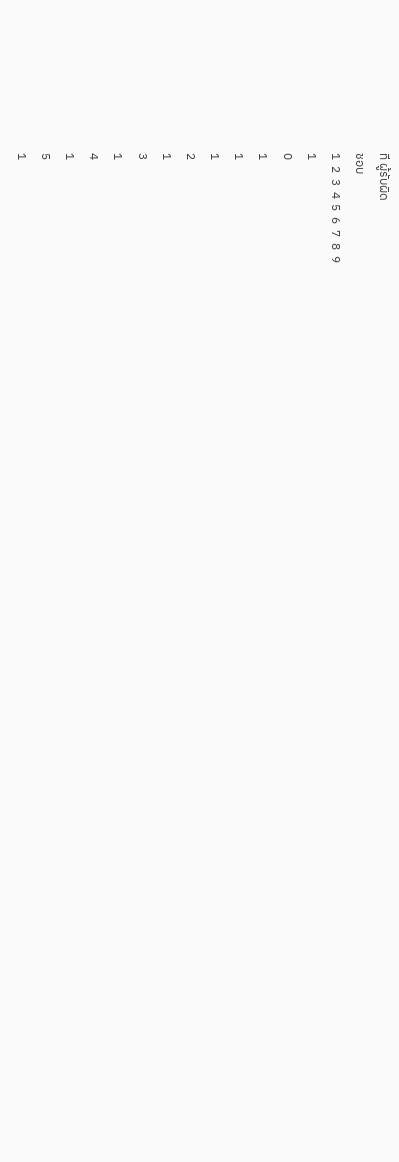ที ผู้รับผิด
ชอบ
1  2  3  4  5  6  7  8  9
1
0
1
1
1
2
1
3
1
4
1
5
1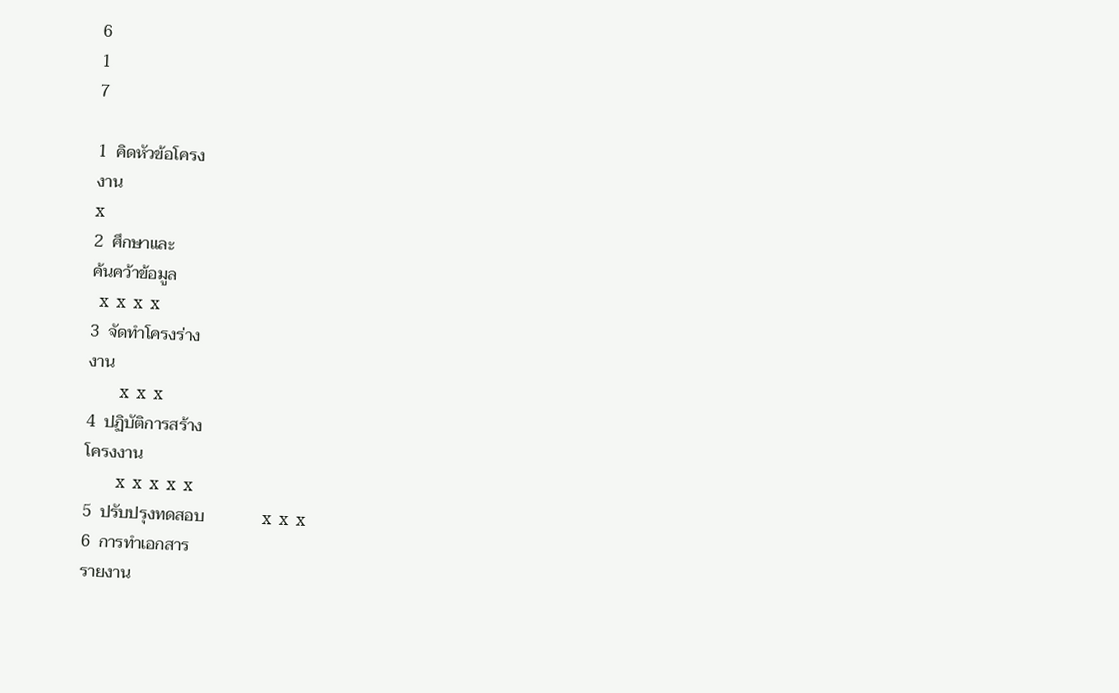6
1
7

1  คิดหัวข้อโครง
งาน
x
2  ศึกษาและ
ค้นคว้าข้อมูล
  x  x  x  x
3  จัดทําโครงร่าง
งาน
        x  x  x
4  ปฏิบัติการสร้าง
โครงงาน
        x  x  x  x  x
5  ปรับปรุงทดสอบ              x  x  x
6  การทําเอกสาร
รายงาน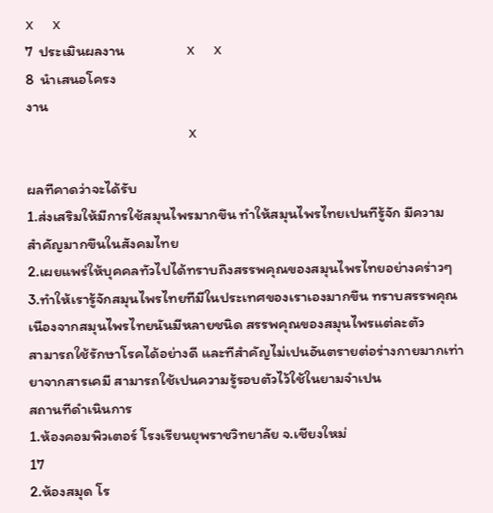x  x
7  ประเมินผลงาน                  x  x
8  นําเสนอโครง
งาน
                  x

ผลทีคาดว่าจะได้รับ
1.ส่งเสริมให้มีการใช้สมุนไพรมากขึน ทําให้สมุนไพรไทยเปนทีรู้จัก มีความ
สําคัญมากขึนในสังคมไทย
2.เผยแพร่ให้บุคคลทัวไปได้ทราบถึงสรรพคุณของสมุนไพรไทยอย่างคร่าวๆ
3.ทําให้เรารู้จักสมุนไพรไทยทีมีในประเทศของเราเองมากขึน ทราบสรรพคุณ
เนืองจากสมุนไพรไทยนันมีหลายชนิด สรรพคุณของสมุนไพรแต่ละตัว
สามารถใช้รักษาโรคได้อย่างดี และทีสําคัญไม่เปนอันตรายต่อร่างกายมากเท่า
ยาจากสารเคมี สามารถใช้เปนความรู้รอบตัวไว้ใช้ในยามจําเปน
สถานทีดําเนินการ
1.ห้องคอมพิวเตอร์ โรงเรียนยุพราชวิทยาลัย จ.เชียงใหม่
17
2.ห้องสมุด โร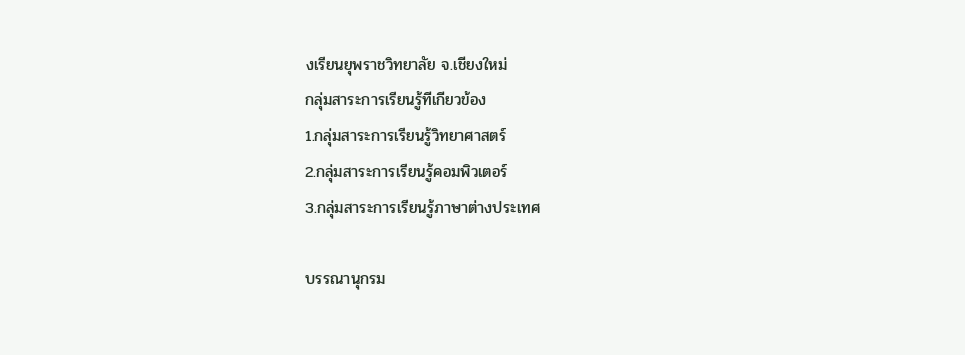งเรียนยุพราชวิทยาลัย จ.เชียงใหม่
กลุ่มสาระการเรียนรู้ทีเกียวข้อง
1.กลุ่มสาระการเรียนรู้วิทยาศาสตร์
2.กลุ่มสาระการเรียนรู้คอมพิวเตอร์
3.กลุ่มสาระการเรียนรู้ภาษาต่างประเทศ

บรรณานุกรม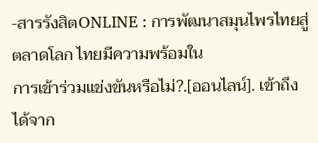-สารรังสิตONLINE : การพัฒนาสมุนไพรไทยสู่ตลาดโลก ไทยมีความพร้อมใน
การเข้าร่วมแข่งขันหรือไม่?.[ออนไลน์]. เข้าถึงได้จาก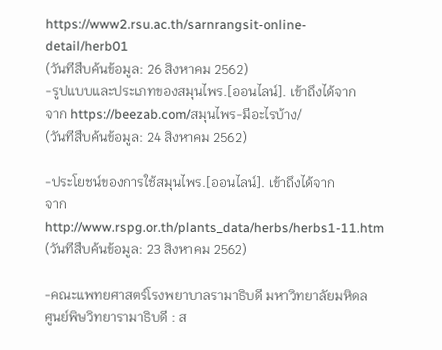https://www2.rsu.ac.th/sarnrangsit-online-detail/herb01
(วันทีสืบค้นข้อมูล: 26 สิงหาคม 2562)
-รูปแบบและประเภทของสมุนไพร.[ออนไลน์]. เข้าถึงได้จาก
จาก https://beezab.com/สมุนไพร-มีอะไรบ้าง/
(วันทีสืบค้นข้อมูล: 24 สิงหาคม 2562)

-ประโยชน์ของการใช้สมุนไพร.[ออนไลน์]. เข้าถึงได้จาก
จาก http://www.rspg.or.th/plants_data/herbs/herbs1-11.htm
(วันทีสืบค้นข้อมูล: 23 สิงหาคม 2562)

-คณะแพทยศาสตร์โรงพยาบาลรามาธิบดี มหาวิทยาลัยมหิดล
ศูนย์พิษวิทยารามาธิบดี : ส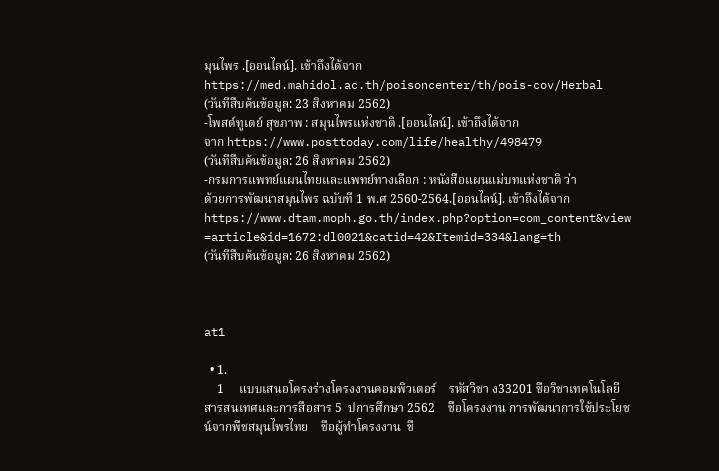มุนไพร .[ออนไลน์]. เข้าถึงได้จาก
https://med.mahidol.ac.th/poisoncenter/th/pois-cov/Herbal
(วันทีสืบค้นข้อมูล: 23 สิงหาคม 2562)
-โพสต์ทูเดย์ สุขภาพ : สมุนไพรแห่งชาติ .[ออนไลน์]. เข้าถึงได้จาก
จาก https://www.posttoday.com/life/healthy/498479
(วันทีสืบค้นข้อมูล: 26 สิงหาคม 2562)
-กรมการแพทย์แผนไทยและแพทย์ทางเลือก : หนังสือแผนแม่บทแห่งชาติ ว่า
ด้วยการพัฒนาสมุนไพร ฉบับที 1 พ.ศ 2560-2564.[ออนไลน์]. เข้าถึงได้จาก
https://www.dtam.moph.go.th/index.php?option=com_content&view
=article&id=1672:dl0021&catid=42&Itemid=334&lang=th
(วันทีสืบค้นข้อมูล: 26 สิงหาคม 2562)



at1

  • 1.
    1     แบบเสนอโครงร่างโครงงานคอมพิวเตอร์    รหัสวิชา ง33201 ชือวิชาเทคโนโลยีสารสนเทศและการสือสาร 5  ปการศึกษา 2562    ชือโครงงาน การพัฒนาการใช้ประโยชน์จากพืชสมุนไพรไทย    ชือผู้ทําโครงงาน  ชื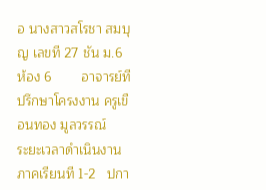อ นางสาวสโรชา สมบุญ เลขที 27 ชัน ม.6 ห้อง 6        อาจารย์ทีปรึกษาโครงงาน ครูเขือนทอง มูลวรรณ์        ระยะเวลาดําเนินงาน ภาคเรียนที 1-2   ปกา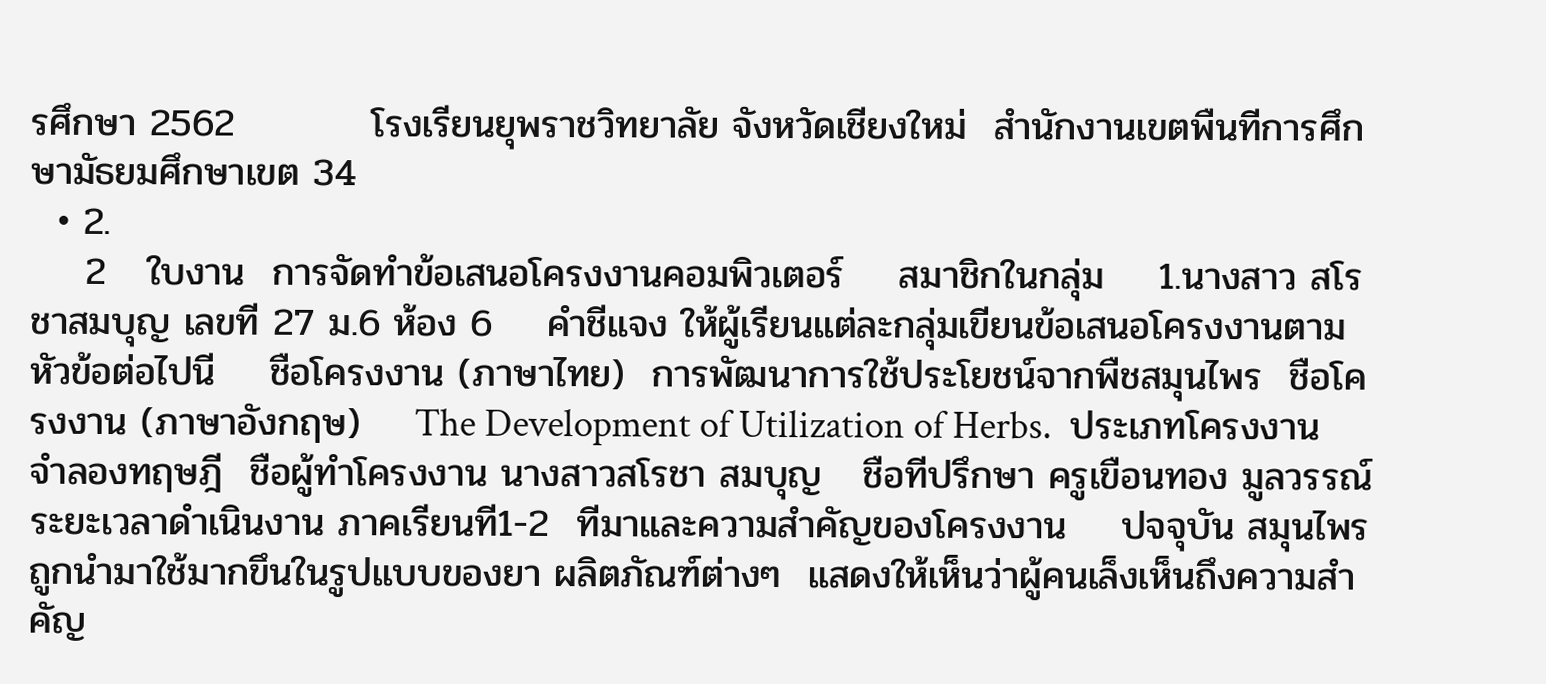รศึกษา 2562          โรงเรียนยุพราชวิทยาลัย จังหวัดเชียงใหม่  สํานักงานเขตพืนทีการศึกษามัธยมศึกษาเขต 34
  • 2.
    2   ใบงาน  การจัดทําข้อเสนอโครงงานคอมพิวเตอร์    สมาชิกในกลุ่ม    1.นางสาว สโรชาสมบุญ เลขที 27 ม.6 ห้อง 6    คําชีแจง ให้ผู้เรียนแต่ละกลุ่มเขียนข้อเสนอโครงงานตามหัวข้อต่อไปนี    ชือโครงงาน (ภาษาไทย)  การพัฒนาการใช้ประโยชน์จากพืชสมุนไพร  ชือโครงงาน (ภาษาอังกฤษ)    The Development of Utilization of Herbs.  ประเภทโครงงาน จําลองทฤษฎี  ชือผู้ทําโครงงาน นางสาวสโรชา สมบุญ   ชือทีปรึกษา ครูเขือนทอง มูลวรรณ์  ระยะเวลาดําเนินงาน ภาคเรียนที1-2  ทีมาและความสําคัญของโครงงาน    ปจจุบัน สมุนไพรถูกนํามาใช้มากขึนในรูปแบบของยา ผลิตภัณฑ์ต่างๆ  แสดงให้เห็นว่าผู้คนเล็งเห็นถึงความสําคัญ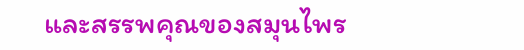และสรรพคุณของสมุนไพร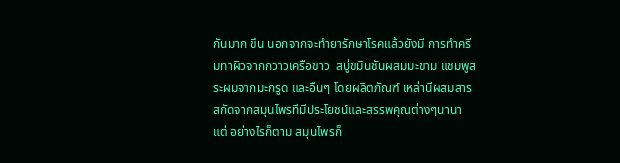กันมาก ขึน นอกจากจะทํายารักษาโรคแล้วยังมี การทําครีมทาผิวจากกวาวเครือขาว  สบู่ขมินชันผสมมะขาม แชมพูสระผมจากมะกรูด และอืนๆ โดยผลิตภัณฑ์ เหล่านีผสมสารสกัดจากสมุนไพรทีมีประโยชน์และสรรพคุณต่างๆนานา แต่ อย่างไรก็ตาม สมุนไพรก็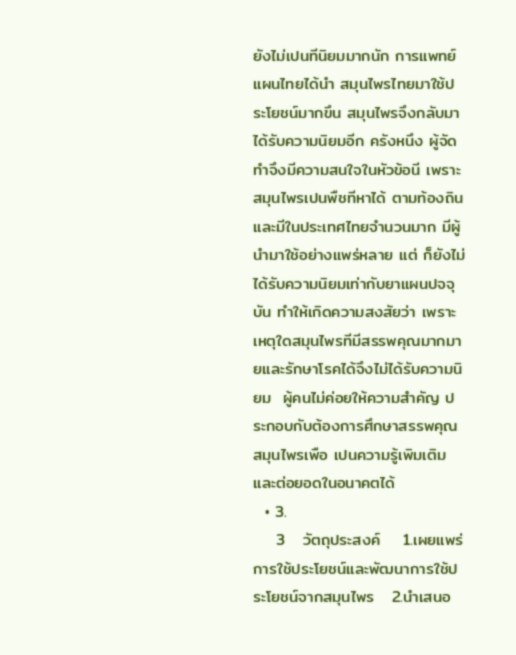ยังไม่เปนทีนิยมมากนัก การแพทย์แผนไทยได้นํา สมุนไพรไทยมาใช้ประโยชน์มากขึน สมุนไพรจึงกลับมาได้รับความนิยมอีก ครังหนึง ผู้จัดทําจึงมีความสนใจในหัวข้อนี เพราะ สมุนไพรเปนพืชทีหาได้ ตามท้องถินและมีในประเทศไทยจํานวนมาก มีผู้นํามาใช้อย่างแพร่หลาย แต่ ก็ยังไม่ได้รับความนิยมเท่ากับยาแผนปจจุบัน ทําให้เกิดความสงสัยว่า เพราะ เหตุใดสมุนไพรทีมีสรรพคุณมากมายและรักษาโรคได้จึงไม่ได้รับความนิยม  ผู้คนไม่ค่อยให้ความสําคัญ ประกอบกับต้องการศึกษาสรรพคุณสมุนไพรเพือ เปนความรู้เพิมเติมและต่อยอดในอนาคตได้
  • 3.
    3   วัตถุประสงค์    1.เผยแพร่ การใช้ประโยชน์และพัฒนาการใช้ประโยชน์จากสมุนไพร   2.นําเสนอ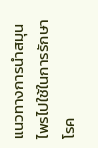แนวทางการนําสมุนไพรไปใช้ในการรักษาโรค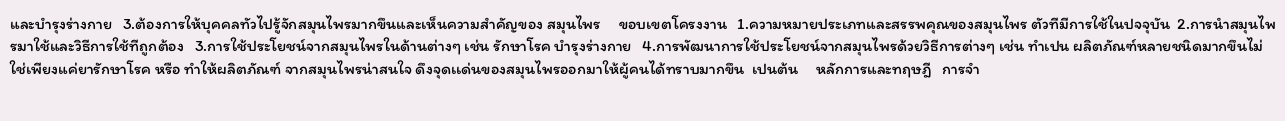และบํารุงร่างกาย   3.ต้องการให้บุคคลทัวไปรู้จักสมุนไพรมากขึนและเห็นความสําคัญของ สมุนไพร     ขอบเขตโครงงาน   1.ความหมายประเภทและสรรพคุณของสมุนไพร ตัวทีมีการใช้ในปจจุบัน  2.การนําสมุนไพรมาใช้และวิธีการใช้ทีถูกต้อง   3.การใช้ประโยชน์จากสมุนไพรในด้านต่างๆ เช่น รักษาโรค บํารุงร่างกาย   4.การพัฒนาการใช้ประโยชน์จากสมุนไพรด้วยวิธีการต่างๆ เช่น ทําเปน ผลิตภัณฑ์หลายชนิดมากขึนไม่ใช่เพียงแค่ยารักษาโรค หรือ ทําให้ผลิตภัณฑ์ จากสมุนไพรน่าสนใจ ดึงจุดเเด่นของสมุนไพรออกมาให้ผู้คนได้ทราบมากขึน  เปนต้น     หลักการและทฤษฎี   การจํา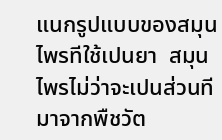แนกรูปแบบของสมุนไพรทีใช้เปนยา  สมุนไพรไม่ว่าจะเปนส่วนทีมาจากพืชวัต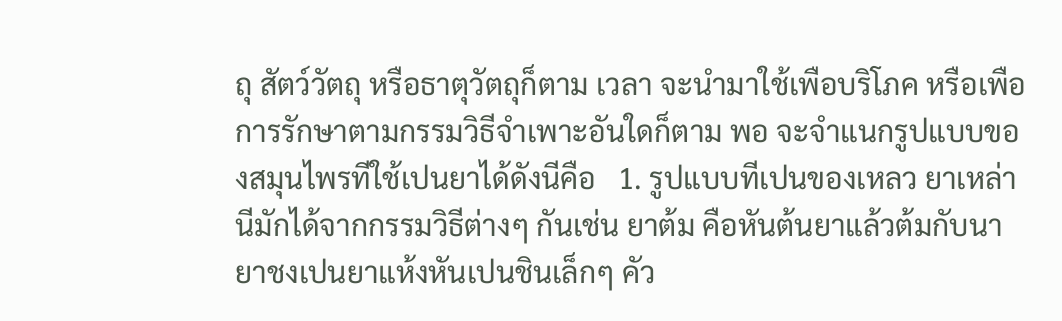ถุ สัตว์วัตถุ หรือธาตุวัตถุก็ตาม เวลา จะนํามาใช้เพือบริโภค หรือเพือการรักษาตามกรรมวิธีจําเพาะอันใดก็ตาม พอ จะจําแนกรูปแบบของสมุนไพรทีใช้เปนยาได้ดังนีคือ   1. รูปแบบทีเปนของเหลว ยาเหล่านีมักได้จากกรรมวิธีต่างๆ กันเช่น ยาต้ม คือหันต้นยาแล้วต้มกับนา ยาชงเปนยาแห้งหันเปนชินเล็กๆ คัว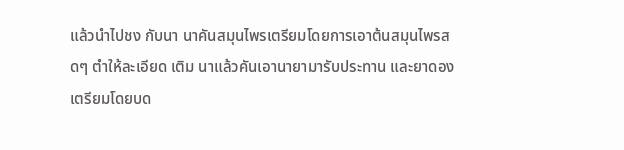แล้วนําไปชง กับนา นาคันสมุนไพรเตรียมโดยการเอาต้นสมุนไพรสดๆ ตําให้ละเอียด เติม นาแล้วคันเอานายามารับประทาน และยาดองเตรียมโดยบด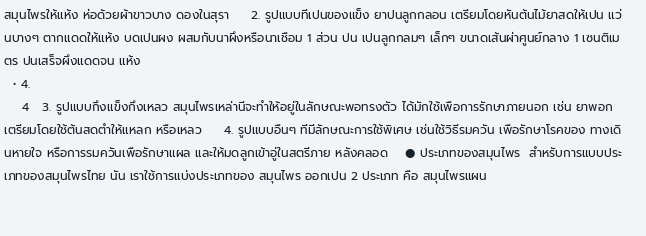สมุนไพรให้แห้ง ห่อด้วยผ้าขาวบาง ดองในสุรา     2. รูปแบบทีเปนของแข็ง ยาปนลูกกลอน เตรียมโดยหันต้นไม้ยาสดให้เปน แว่นบางๆ ตากแดดให้แห้ง บดเปนผง ผสมกับนาผึงหรือนาเชือม 1 ส่วน ปน เปนลูกกลมๆ เล็กๆ ขนาดเส้นผ่าศูนย์กลาง 1 เซนติเมตร ปนเสร็จผึงแดดจน แห้ง
  • 4.
    4   3. รูปแบบกึงแข็งกึงเหลว สมุนไพรเหล่านีจะทําให้อยู่ในลักษณะพอทรงตัว ได้มักใช้เพือการรักษาภายนอก เช่น ยาพอก เตรียมโดยใช้ต้นสดตําให้แหลก หรือเหลว     4. รูปแบบอืนๆ ทีมีลักษณะการใช้พิเศษ เช่นใช้วิธีรมควัน เพือรักษาโรคของ ทางเดินหายใจ หรือการรมควันเพือรักษาแผล และให้มดลูกเข้าอู่ในสตรีภาย หลังคลอด    ● ประเภทของสมุนไพร  สําหรับการแบบประเภทของสมุนไพรไทย นัน เราใช้การแบ่งประเภทของ สมุนไพร ออกเปน 2 ประเภท คือ สมุนไพรแผน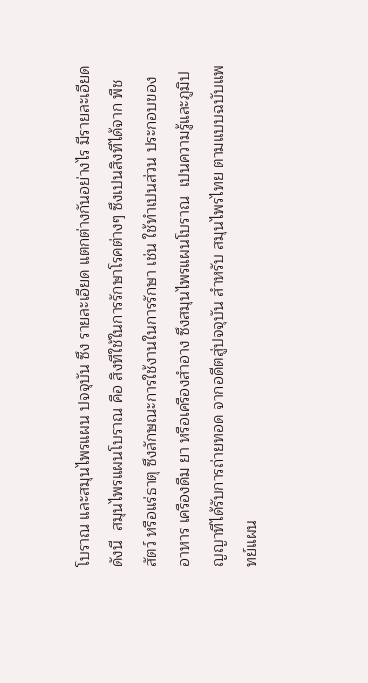โบราณ และสมุนไพรแผน ปจจุบัน ซึง รายละเอียด แตกต่างกันอย่างไร มีรายละเอียดดังนี  สมุนไพรแผนโบราณ คือ สิงทีใช้ในการรักษาโรคต่างๆ ซึงเปนสิงทีได้จาก พืช  สัตว์ หรือแร่ธาตุ ซึงลักษณะการใช้งานในการรักษา เช่น ใช้ทําเปนส่วน ประกอบของอาหาร เครืองดืม ยา หรือเครืองสําอาง ซึงสมุนไพรแผนโบราณ  เปนความรู้และภูมิปญญาทีได้รับการถ่ายทอด จากอดีตสู่ปจจุบัน สําหรับ สมุนไพรไทย ตามแบบฉบับแพทย์แผน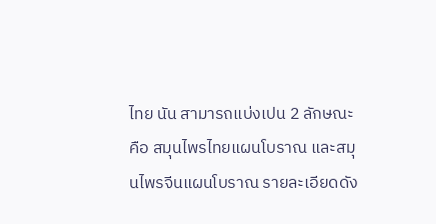ไทย นัน สามารถแบ่งเปน 2 ลักษณะ  คือ สมุนไพรไทยแผนโบราณ และสมุนไพรจีนแผนโบราณ รายละเอียดดัง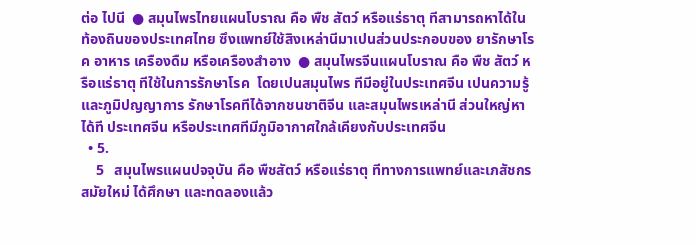ต่อ ไปนี  ● สมุนไพรไทยแผนโบราณ คือ พืช สัตว์ หรือแร่ธาตุ ทีสามารถหาได้ใน ท้องถินของประเทศไทย ซึงแพทย์ใช้สิงเหล่านีมาเปนส่วนประกอบของ ยารักษาโรค อาหาร เครืองดืม หรือเครืองสําอาง  ● สมุนไพรจีนแผนโบราณ คือ พืช สัตว์ หรือแร่ธาตุ ทีใช้ในการรักษาโรค  โดยเปนสมุนไพร ทีมีอยู่ในประเทศจีน เปนความรู้และภูมิปญญาการ รักษาโรคทีได้จากชนชาติจีน และสมุนไพรเหล่านี ส่วนใหญ่หาได้ที ประเทศจีน หรือประเทศทีมีภูมิอากาศใกล้เคียงกับประเทศจีน
  • 5.
    5   สมุนไพรแผนปจจุบัน คือ พืชสัตว์ หรือแร่ธาตุ ทีทางการแพทย์และเภสัชกร  สมัยใหม่ ได้ศึกษา และทดลองแล้ว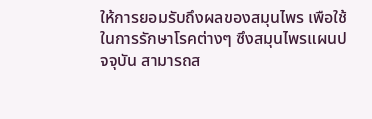ให้การยอมรับถึงผลของสมุนไพร เพือใช้ ในการรักษาโรคต่างๆ ซึงสมุนไพรแผนปจจุบัน สามารถส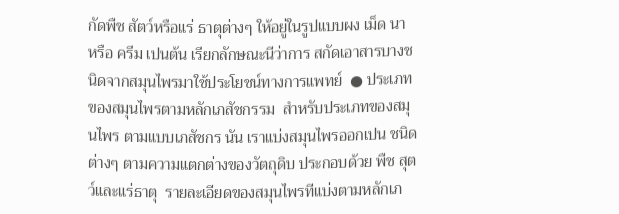กัดพืช สัตว์หรือแร่ ธาตุต่างๆ ให้อยู่ในรูปแบบผง เม็ด นา หรือ ครีม เปนต้น เรียกลักษณะนีว่าการ สกัดเอาสารบางชนิดจากสมุนไพรมาใช้ประโยชน์ทางการแพทย์  ● ประเภทของสมุนไพรตามหลักเภสัชกรรม  สําหรับประเภทของสมุนไพร ตามแบบเภสัชกร นัน เราแบ่งสมุนไพรออกเปน ชนิดต่างๆ ตามความแตกต่างของวัตถุดิบ ประกอบด้วย พืช สุตว์และแร่ธาตุ  รายละเอียดของสมุนไพรทีแบ่งตามหลักเภ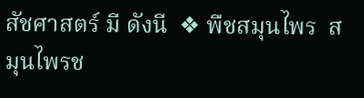สัชศาสตร์ มี ดังนี  ❖ พืชสมุนไพร  สมุนไพรช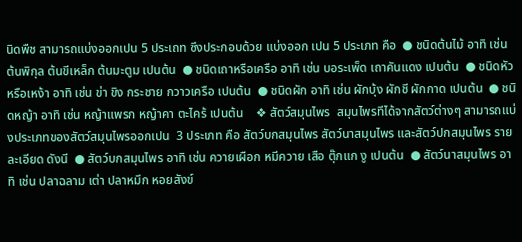นิดพืช สามารถแบ่งออกเปน 5 ประเถท ซึงประกอบด้วย แบ่งออก เปน 5 ประเภท คือ  ● ชนิดต้นไม้ อาทิ เช่น ต้นพิกุล ต้นขีเหล็ก ต้นมะตูม เปนต้น  ● ชนิดเถาหรือเครือ อาทิ เช่น บอระเพ็ด เถาคันแดง เปนต้น  ● ชนิดหัวหรือเหง้า อาทิ เช่น ข่า ขิง กระชาย กวาวเครือ เปนต้น  ● ชนิดผัก อาทิ เช่น ผักบุ้ง ผักชี ผักกาด เปนต้น  ● ชนิดหญ้า อาทิ เช่น หญ้าแพรก หญ้าคา ตะไคร้ เปนต้น    ❖ สัตว์สมุนไพร  สมุนไพรทีได้จากสัตว์ต่างๆ สามารถแบ่งประเภทของสัตว์สมุนไพรออกเปน  3 ประเภท คือ สัตว์บกสมุนไพร สัตว์นาสมุนไพร และสัตว์ปกสมุนไพร ราย ละเอียด ดังนี  ● สัตว์บกสมุนไพร อาทิ เช่น ควายเผือก หมีควาย เสือ ตุ๊กแก งู เปนต้น  ● สัตว์นาสมุนไพร อาทิ เช่น ปลาฉลาม เต่า ปลาหมึก หอยสังข์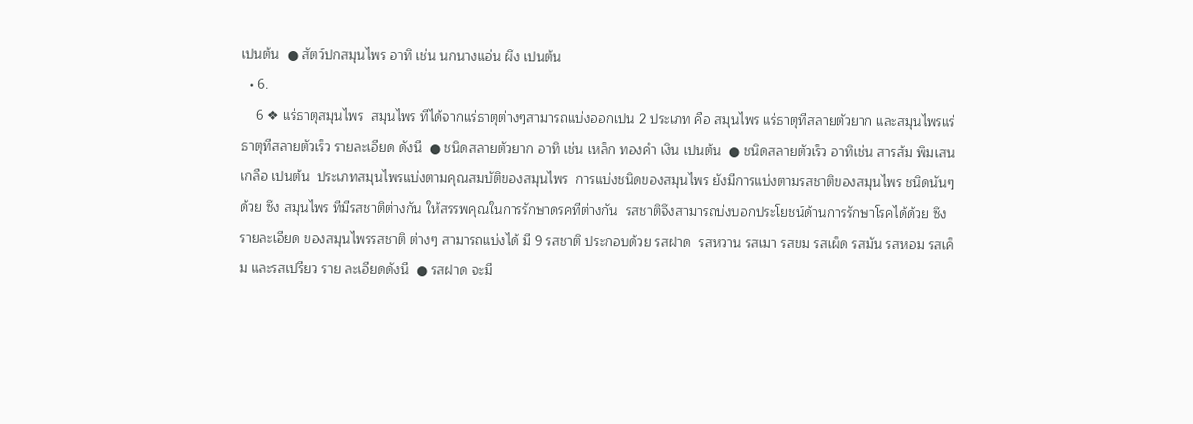เปนต้น  ● สัตว์ปกสมุนไพร อาทิ เช่น นกนางแอ่น ผึง เปนต้น
  • 6.
    6 ❖ แร่ธาตุสมุนไพร  สมุนไพร ทีได้จากแร่ธาตุต่างๆสามารถแบ่งออกเปน 2 ประเภท คือ สมุนไพร แร่ธาตุทีสลายตัวยาก และสมุนไพรแร่ธาตุทีสลายตัวเร็ว รายละเอียด ดังนี  ● ชนิดสลายตัวยาก อาทิ เช่น เหล็ก ทองคํา เงิน เปนต้น  ● ชนิดสลายตัวเร็ว อาทิเช่น สารส้ม พิมเสน เกลือ เปนต้น  ประเภทสมุนไพรแบ่งตามคุณสมบัติของสมุนไพร  การแบ่งชนิดของสมุนไพร ยังมีการแบ่งตามรสชาติของสมุนไพร ชนิดนันๆ  ด้วย ซึง สมุนไพร ทีมีรสชาติต่างกัน ให้สรรพคุณในการรักษาดรคทีต่างกัน  รสชาติจึงสามารถบ่งบอกประโยชน์ด้านการรักษาโรคได้ด้วย ซึงรายละเอียด ของสมุนไพรรสชาติ ต่างๆ สามารถแบ่งได้ มี 9 รสชาติ ประกอบด้วย รสฝาด  รสหวาน รสเมา รสขม รสเผ็ด รสมัน รสหอม รสเค็ม และรสเปรียว ราย ละเอียดดังนี  ● รสฝาด จะมี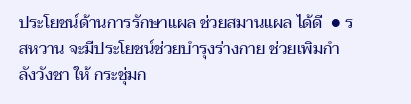ประโยชน์ด้านการรักษาแผล ช่วยสมานแผล ได้ดี  ● รสหวาน จะมีประโยชน์ช่วยบํารุงร่างกาย ช่วยเพิมกําลังวังชา ให้ กระชุ่มก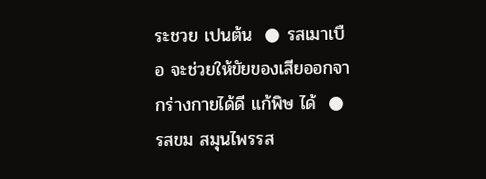ระชวย เปนต้น  ● รสเมาเบือ จะช่วยให้ขัยของเสียออกจากร่างกายได้ดี แก้พิษ ได้  ● รสขม สมุนไพรรส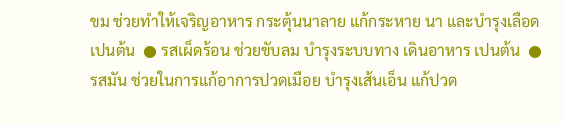ขม ช่วยทําให้เจริญอาหาร กระตุ้นนาลาย แก้กระหาย นา และบํารุงเลือด เปนต้น  ● รสเผ็ดร้อน ช่วยขับลม บํารุงระบบทาง เดินอาหาร เปนต้น  ● รสมัน ช่วยในการแก้อาการปวดเมือย บํารุงเส้นเอ็น แก้ปวด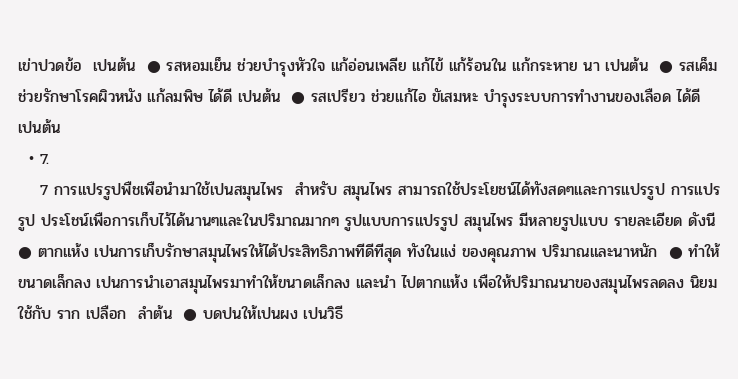เข่าปวดข้อ  เปนต้น  ● รสหอมเย็น ช่วยบํารุงหัวใจ แก้อ่อนเพลีย แก้ไข้ แก้ร้อนใน แก้กระหาย นา เปนต้น  ● รสเค็ม ช่วยรักษาโรคผิวหนัง แก้ลมพิษ ได้ดี เปนต้น  ● รสเปรียว ช่วยแก้ไอ ขัเสมหะ บํารุงระบบการทํางานของเลือด ได้ดี  เปนต้น
  • 7.
    7 การแปรรูปพืชเพือนํามาใช้เปนสมุนไพร  สําหรับ สมุนไพร สามารถใช้ประโยชน์ได้ทังสดๆและการแปรรูป การแปรรูป ประโชน์เพือการเก็บไว้ได้นานๆและในปริมาณมากๆ รูปแบบการแปรรูป สมุนไพร มีหลายรูปแบบ รายละเอียด ดังนี  ● ตากแห้ง เปนการเก็บรักษาสมุนไพรให้ได้ประสิทธิภาพทีดีทีสุด ทังในแง่ ของคุณภาพ ปริมาณและนาหนัก  ● ทําให้ขนาดเล็กลง เปนการนําเอาสมุนไพรมาทําให้ขนาดเล็กลง และนํา ไปตากแห้ง เพือให้ปริมาณนาของสมุนไพรลดลง นิยมใช้กับ ราก เปลือก  ลําต้น  ● บดปนให้เปนผง เปนวิธี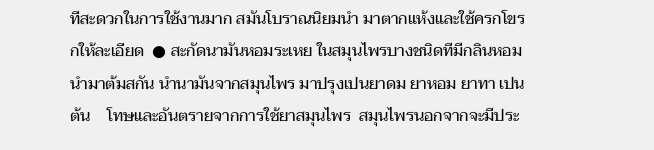ทีสะดวกในการใช้งานมาก สมันโบราณนิยมนํา มาตากแห้งและใช้ครกโขรกให้ละเอียด  ● สะกัดนามันหอมระเหย ในสมุนไพรบางชนิดทีมีกลินหอม นํามาต้มสกัน นํานามันจากสมุนไพร มาปรุงเปนยาดม ยาหอม ยาทา เปนต้น    โทษและอันตรายจากการใช้ยาสมุนไพร  สมุนไพรนอกจากจะมีประ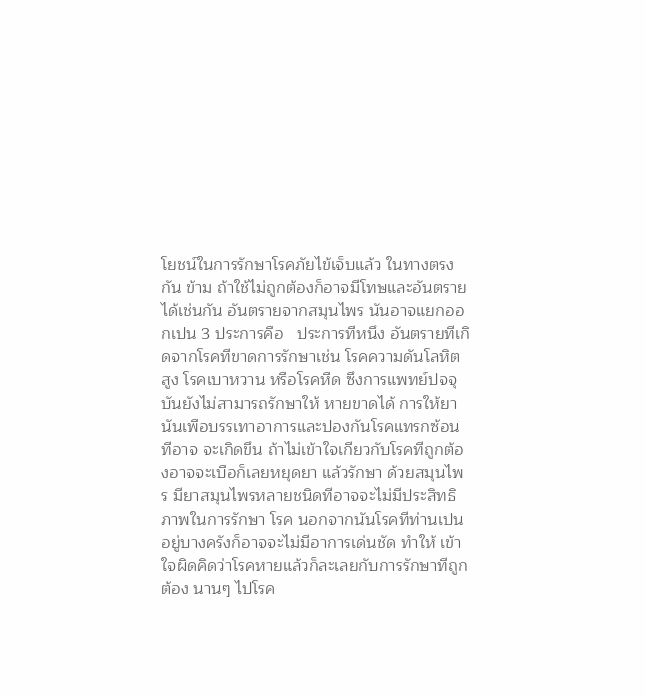โยชน์ในการรักษาโรคภัยไข้เจ็บแล้ว ในทางตรงกัน ข้าม ถ้าใช้ไม่ถูกต้องก็อาจมีโทษและอันตรายได้เช่นกัน อันตรายจากสมุนไพร นันอาจแยกออกเปน 3 ประการคือ   ประการทีหนึง อันตรายทีเกิดจากโรคทีขาดการรักษาเช่น โรคความดันโลหิต สูง โรคเบาหวาน หรือโรคหืด ซึงการแพทย์ปจจุบันยังไม่สามารถรักษาให้ หายขาดได้ การให้ยานันเพือบรรเทาอาการและปองกันโรคแทรกซ้อนทีอาจ จะเกิดขึน ถ้าไม่เข้าใจเกียวกับโรคทีถูกต้องอาจจะเบือก็เลยหยุดยา แล้วรักษา ด้วยสมุนไพร มียาสมุนไพรหลายชนิดทีอาจจะไม่มีประสิทธิภาพในการรักษา โรค นอกจากนันโรคทีท่านเปนอยู่บางครังก็อาจจะไม่มีอาการเด่นชัด ทําให้ เข้าใจผิดคิดว่าโรคหายแล้วก็ละเลยกับการรักษาทีถูกต้อง นานๆ ไปโรค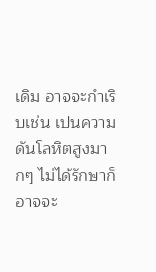เดิม อาจจะกําเริบเช่น เปนความดันโลหิตสูงมากๆ ไม่ได้รักษาก็อาจจะ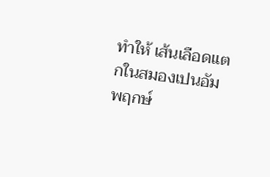ทําให้ เส้นเลือดแตกในสมองเปนอัมพฤกษ์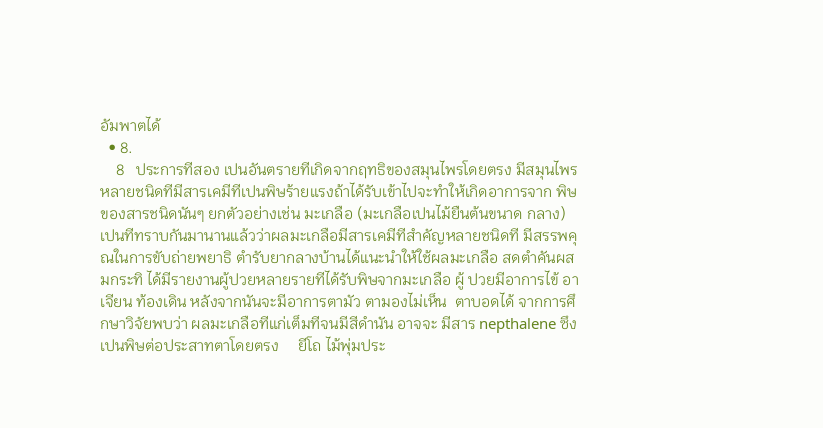อัมพาตได้
  • 8.
    8   ประการทีสอง เปนอันตรายทีเกิดจากฤทธิของสมุนไพรโดยตรง มีสมุนไพร หลายชนิดทีมีสารเคมีทีเปนพิษร้ายแรงถ้าได้รับเข้าไปจะทําให้เกิดอาการจาก พิษของสารชนิดนันๆ ยกตัวอย่างเช่น มะเกลือ (มะเกลือเปนไม้ยืนต้นขนาด กลาง) เปนทีทราบกันมานานแล้วว่าผลมะเกลือมีสารเคมีทีสําคัญหลายชนิดที มีสรรพคุณในการขับถ่ายพยาธิ ตํารับยากลางบ้านได้แนะนําให้ใช้ผลมะเกลือ สดตําคันผสมกระทิ ได้มีรายงานผู้ปวยหลายรายทีได้รับพิษจากมะเกลือ ผู้ ปวยมีอาการไข้ อาเจียน ท้องเดิน หลังจากนันจะมีอาการตามัว ตามองไม่เห็น  ตาบอดได้ จากการศึกษาวิจัยพบว่า ผลมะเกลือทีแก่เต็มทีจนมีสีดํานัน อาจจะ มีสาร nepthalene ซึงเปนพิษต่อประสาทตาโดยตรง     ยีโถ ไม้พุ่มประ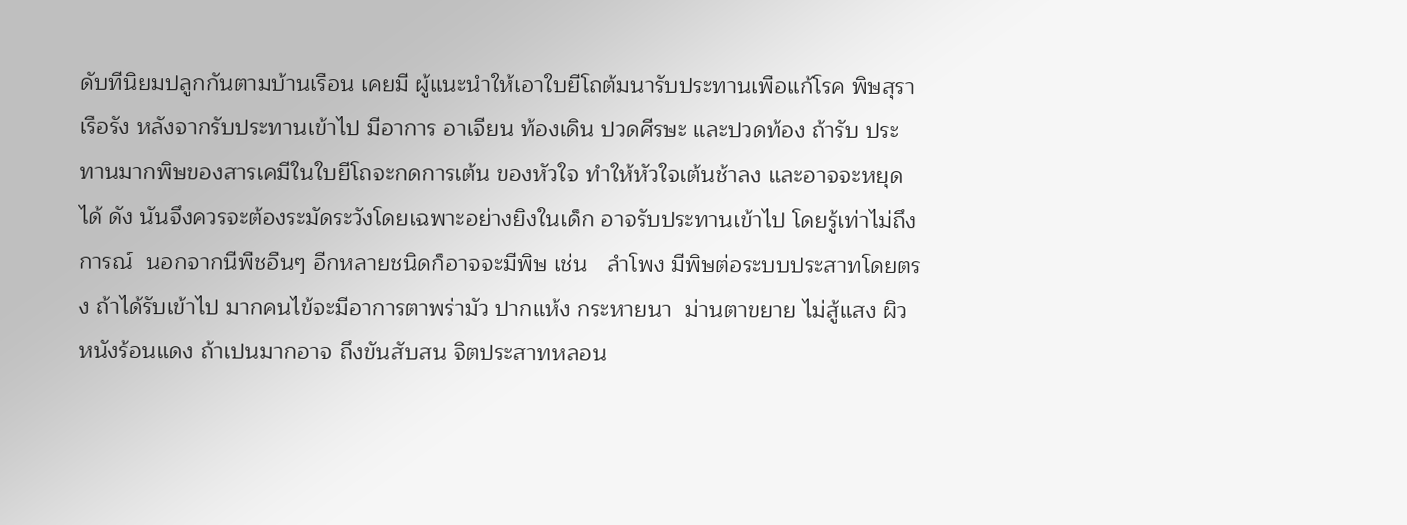ดับทีนิยมปลูกกันตามบ้านเรือน เคยมี ผู้แนะนําให้เอาใบยีโถต้มนารับประทานเพือแก้โรค พิษสุราเรือรัง หลังจากรับประทานเข้าไป มีอาการ อาเจียน ท้องเดิน ปวดศีรษะ และปวดท้อง ถ้ารับ ประทานมากพิษของสารเคมีในใบยีโถจะกดการเต้น ของหัวใจ ทําให้หัวใจเต้นช้าลง และอาจจะหยุดได้ ดัง นันจึงควรจะต้องระมัดระวังโดยเฉพาะอย่างยิงในเด็ก อาจรับประทานเข้าไป โดยรู้เท่าไม่ถึงการณ์  นอกจากนีพืชอืนๆ อีกหลายชนิดก็อาจจะมีพิษ เช่น   ลําโพง มีพิษต่อระบบประสาทโดยตรง ถ้าได้รับเข้าไป มากคนไข้จะมีอาการตาพร่ามัว ปากแห้ง กระหายนา  ม่านตาขยาย ไม่สู้แสง ผิวหนังร้อนแดง ถ้าเปนมากอาจ ถึงขันสับสน จิตประสาทหลอน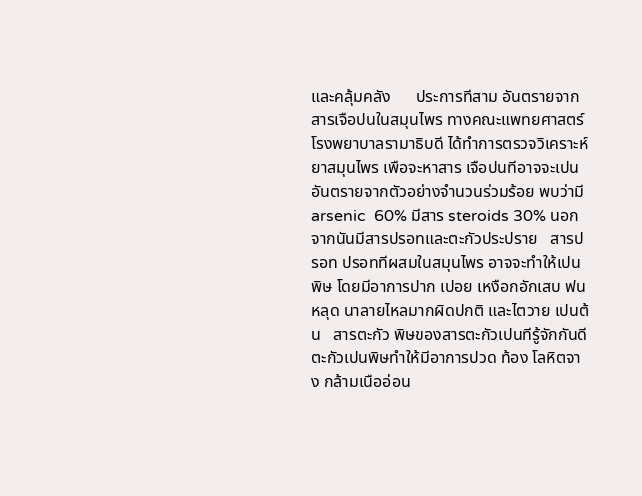และคลุ้มคลัง      ประการทีสาม อันตรายจากสารเจือปนในสมุนไพร ทางคณะแพทยศาสตร์ โรงพยาบาลรามาธิบดี ได้ทําการตรวจวิเคราะห์ยาสมุนไพร เพือจะหาสาร เจือปนทีอาจจะเปนอันตรายจากตัวอย่างจํานวนร่วมร้อย พบว่ามี arsenic  60% มีสาร steroids 30% นอกจากนันมีสารปรอทและตะกัวประปราย   สารปรอท ปรอททีผสมในสมุนไพร อาจจะทําให้เปนพิษ โดยมีอาการปาก เปอย เหงือกอักเสบ ฟนหลุด นาลายไหลมากผิดปกติ และไตวาย เปนต้น   สารตะกัว พิษของสารตะกัวเปนทีรู้จักกันดี ตะกัวเปนพิษทําให้มีอาการปวด ท้อง โลหิตจาง กล้ามเนืออ่อน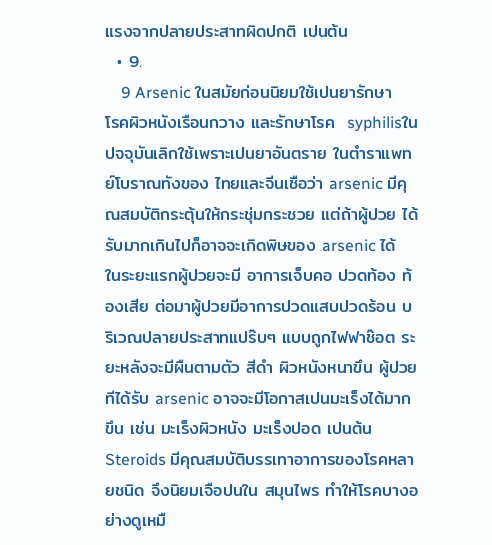แรงจากปลายประสาทผิดปกติ เปนต้น
  • 9.
    9 Arsenic ในสมัยก่อนนิยมใช้เปนยารักษาโรคผิวหนังเรือนกวาง และรักษาโรค  syphilisในปจจุบันเลิกใช้เพราะเปนยาอันตราย ในตําราแพทย์โบราณทังของ ไทยและจีนเชือว่า arsenic มีคุณสมบัติกระตุ้นให้กระชุ่มกระชวย แต่ถ้าผู้ปวย ได้รับมากเกินไปก็อาจจะเกิดพิษของ arsenic ได้ ในระยะแรกผู้ปวยจะมี อาการเจ็บคอ ปวดท้อง ท้องเสีย ต่อมาผู้ปวยมีอาการปวดแสบปวดร้อน บริเวณปลายประสาทแปร๊บๆ แบบถูกไฟฟาช๊อต ระยะหลังจะมีผืนตามตัว สีดํา ผิวหนังหนาขึน ผู้ปวยทีได้รับ arsenic อาจจะมีโอกาสเปนมะเร็งได้มาก ขึน เช่น มะเร็งผิวหนัง มะเร็งปอด เปนต้น   Steroids มีคุณสมบัติบรรเทาอาการของโรคหลายชนิด จึงนิยมเจือปนใน สมุนไพร ทําให้โรคบางอย่างดูเหมื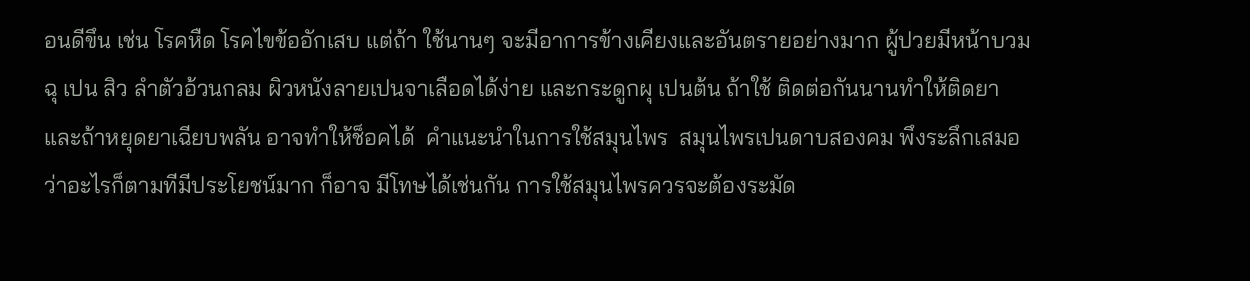อนดีขึน เช่น โรคหืด โรคไขข้ออักเสบ แต่ถ้า ใช้นานๆ จะมีอาการข้างเคียงและอันตรายอย่างมาก ผู้ปวยมีหน้าบวมฉุ เปน สิว ลําตัวอ้วนกลม ผิวหนังลายเปนจาเลือดได้ง่าย และกระดูกผุ เปนต้น ถ้าใช้ ติดต่อกันนานทําให้ติดยาและถ้าหยุดยาเฉียบพลัน อาจทําให้ช็อคได้  คําแนะนําในการใช้สมุนไพร  สมุนไพรเปนดาบสองคม พึงระลึกเสมอว่าอะไรก็ตามทีมีประโยชน์มาก ก็อาจ มีโทษได้เช่นกัน การใช้สมุนไพรควรจะต้องระมัด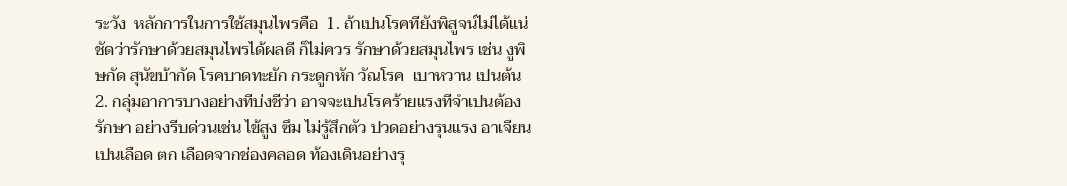ระวัง  หลักการในการใช้สมุนไพรคือ  1. ถ้าเปนโรคทียังพิสูจน์ไม่ได้แน่ชัดว่ารักษาด้วยสมุนไพรได้ผลดี ก็ไม่ควร รักษาด้วยสมุนไพร เช่น งูพิษกัด สุนัขบ้ากัด โรคบาดทะยัก กระดูกหัก วัณโรค  เบาหวาน เปนต้น  2. กลุ่มอาการบางอย่างทีบ่งชีว่า อาจจะเปนโรคร้ายแรงทีจําเปนต้องรักษา อย่างรีบด่วนเช่น ไข้สูง ซึม ไม่รู้สึกตัว ปวดอย่างรุนแรง อาเจียนเปนเลือด ตก เลือดจากช่องคลอด ท้องเดินอย่างรุ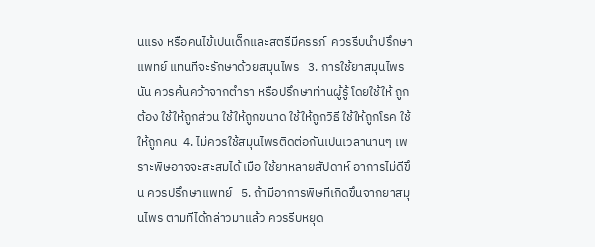นแรง หรือคนไข้เปนเด็กและสตรีมีครรภ์  ควรรีบนําปรึกษาแพทย์ แทนทีจะรักษาด้วยสมุนไพร   3. การใช้ยาสมุนไพรนัน ควรค้นคว้าจากตํารา หรือปรึกษาท่านผู้รู้ โดยใช้ให้ ถูกต้อง ใช้ให้ถูกส่วน ใช้ให้ถูกขนาด ใช้ให้ถูกวิธี ใช้ให้ถูกโรค ใช้ให้ถูกคน  4. ไม่ควรใช้สมุนไพรติดต่อกันเปนเวลานานๆ เพราะพิษอาจจะสะสมได้ เมือ ใช้ยาหลายสัปดาห์ อาการไม่ดีขึน ควรปรึกษาแพทย์   5. ถ้ามีอาการพิษทีเกิดขึนจากยาสมุนไพร ตามทีได้กล่าวมาแล้ว ควรรีบหยุด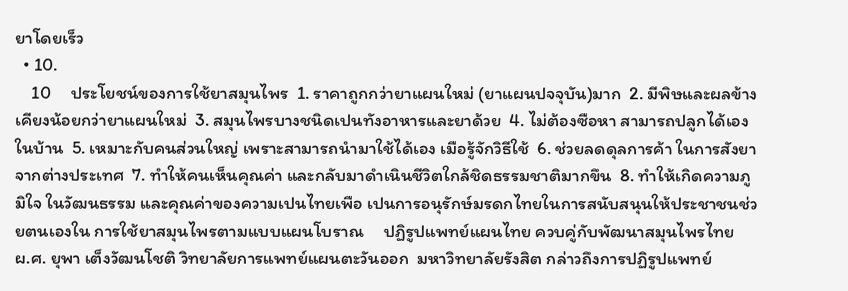ยาโดยเร็ว
  • 10.
    10     ประโยชน์ของการใช้ยาสมุนไพร  1. ราคาถูกกว่ายาแผนใหม่ (ยาแผนปจจุบัน)มาก  2. มีพิษและผลข้างเคียงน้อยกว่ายาแผนใหม่  3. สมุนไพรบางชนิดเปนทังอาหารและยาด้วย  4. ไม่ต้องซือหา สามารถปลูกได้เองในบ้าน  5. เหมาะกับคนส่วนใหญ่ เพราะสามารถนํามาใช้ได้เอง เมือรู้จักวิธีใช้  6. ช่วยลดดุลการค้า ในการสังยาจากต่างประเทศ  7. ทําให้คนเห็นคุณค่า และกลับมาดําเนินชีวิตใกล้ชิดธรรมชาติมากขึน  8. ทําให้เกิดความภูมิใจ ในวัฒนธรรม และคุณค่าของความเปนไทยเพือ เปนการอนุรักษ์มรดกไทยในการสนับสนุนให้ประชาชนช่วยตนเองใน การใช้ยาสมุนไพรตามแบบแผนโบราณ     ปฏิรูปแพทย์แผนไทย ควบคู่กับพัฒนาสมุนไพรไทย          ผ.ศ. ยุพา เต็งวัฒนโชติ วิทยาลัยการแพทย์แผนตะวันออก  มหาวิทยาลัยรังสิต กล่าวถึงการปฏิรูปแพทย์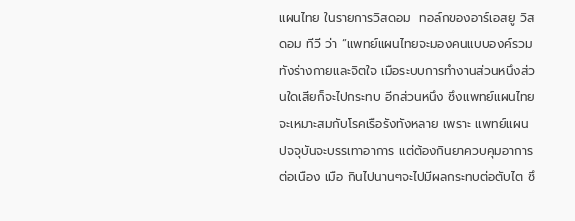แผนไทย ในรายการวิสดอม  ทอล์กของอาร์เอสยู วิสดอม ทีวี ว่า “แพทย์แผนไทยจะมองคนแบบองค์รวม ทังร่างกายและจิตใจ เมือระบบการทํางานส่วนหนึงส่วนใดเสียก็จะไปกระทบ อีกส่วนหนึง ซึงแพทย์แผนไทยจะเหมาะสมกับโรคเรือรังทังหลาย เพราะ แพทย์แผนปจจุบันจะบรรเทาอาการ แต่ต้องกินยาควบคุมอาการต่อเนือง เมือ กินไปนานๆจะไปมีผลกระทบต่อตับไต ซึ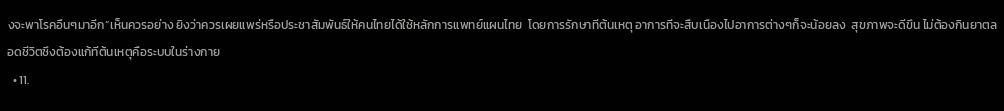งจะพาโรคอืนๆมาอีก”เห็นควรอย่าง ยิงว่าควรเผยแพร่หรือประชาสัมพันธ์ให้คนไทยได้ใช้หลักการแพทย์แผนไทย  โดยการรักษาทีต้นเหตุ อาการทีจะสืบเนืองไปอาการต่างๆก็จะน้อยลง  สุขภาพจะดีขึน ไม่ต้องกินยาตลอดชีวิตซึงต้องแก้ทีต้นเหตุคือระบบในร่างกาย
  • 11.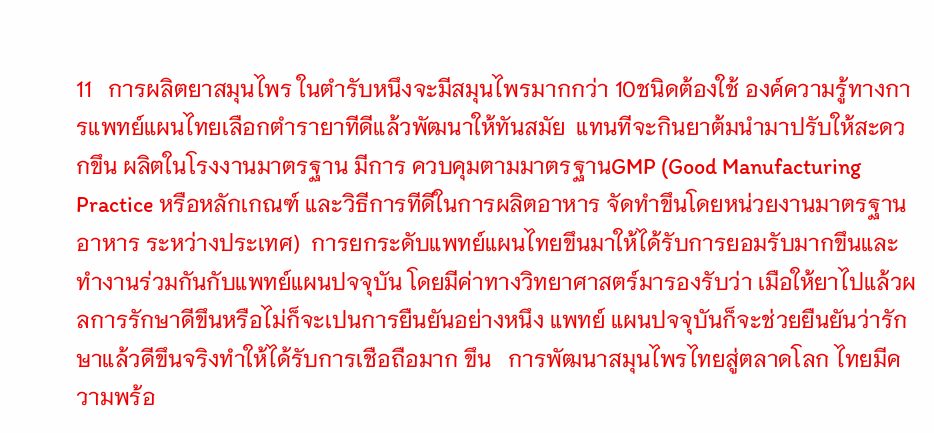11   การผลิตยาสมุนไพร ในตํารับหนึงจะมีสมุนไพรมากกว่า 10ชนิดต้องใช้ องค์ความรู้ทางการแพทย์แผนไทยเลือกตํารายาทีดีแล้วพัฒนาให้ทันสมัย  แทนทีจะกินยาต้มนํามาปรับให้สะดวกขึน ผลิตในโรงงานมาตรฐาน มีการ ควบคุมตามมาตรฐานGMP (Good Manufacturing Practice หรือหลักเกณฑ์ และวิธีการทีดีในการผลิตอาหาร จัดทําขึนโดยหน่วยงานมาตรฐานอาหาร ระหว่างประเทศ)  การยกระดับแพทย์แผนไทยขึนมาให้ได้รับการยอมรับมากขึนและ ทํางานร่วมกันกับแพทย์แผนปจจุบัน โดยมีค่าทางวิทยาศาสตร์มารองรับว่า เมือให้ยาไปแล้วผลการรักษาดีขึนหรือไม่ก็จะเปนการยืนยันอย่างหนึง แพทย์ แผนปจจุบันก็จะช่วยยืนยันว่ารักษาแล้วดีขึนจริงทําให้ได้รับการเชือถือมาก ขึน   การพัฒนาสมุนไพรไทยสู่ตลาดโลก ไทยมีความพร้อ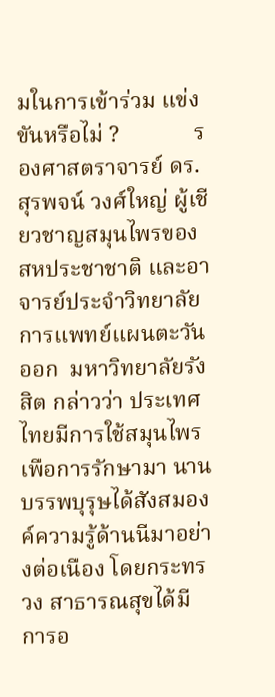มในการเข้าร่วม แข่งขันหรือไม่ ?             รองศาสตราจารย์ ดร.สุรพจน์ วงศ์ใหญ่ ผู้เชียวชาญสมุนไพรของ สหประชาชาติ และอาจารย์ประจําวิทยาลัยการแพทย์แผนตะวันออก  มหาวิทยาลัยรังสิต กล่าวว่า ประเทศไทยมีการใช้สมุนไพรเพือการรักษามา นาน บรรพบุรุษได้สังสมองค์ความรู้ด้านนีมาอย่างต่อเนือง โดยกระทรวง สาธารณสุขได้มีการอ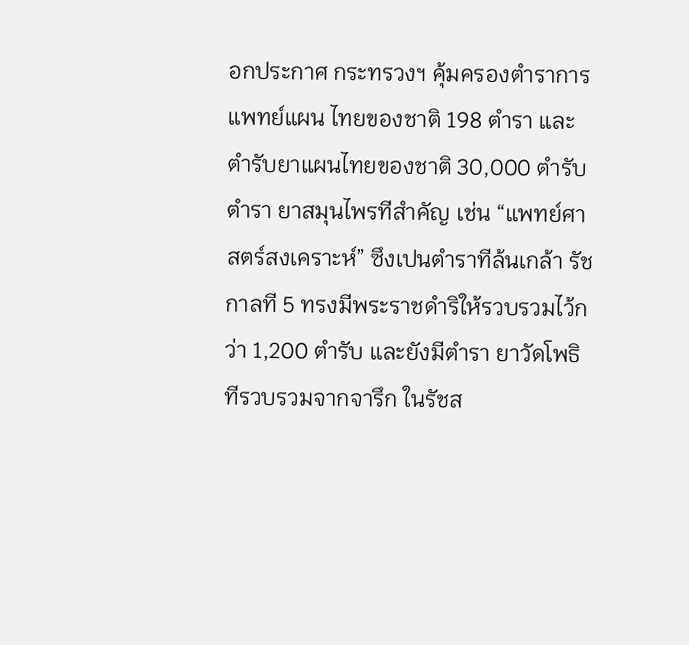อกประกาศ กระทรวงฯ คุ้มครองตําราการแพทย์แผน ไทยของชาติ 198 ตํารา และตํารับยาแผนไทยของชาติ 30,000 ตํารับ ตํารา ยาสมุนไพรทีสําคัญ เช่น “แพทย์ศาสตร์สงเคราะห์” ซึงเปนตําราทีล้นเกล้า รัชกาลที 5 ทรงมีพระราชดําริให้รวบรวมไว้กว่า 1,200 ตํารับ และยังมีตํารา ยาวัดโพธิทีรวบรวมจากจารึก ในรัชส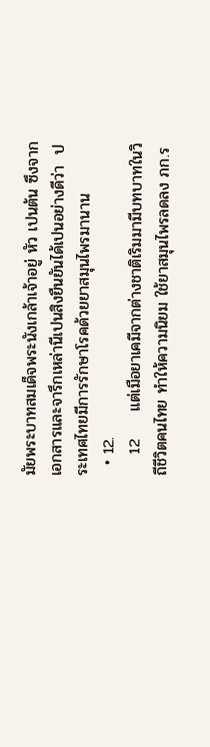มัยพระบาทสมเด็จพระนังเกล้าเจ้าอยู่ หัว เปนต้น ซึงจากเอกสารและจารึกเหล่านีเปนสิงยืนยันได้เปนอย่างดีว่า  ประเทศไทยมีการรักษาโรคด้วยยาสมุนไพรมานาน
  • 12.
    12     แต่เมือยาเคมีจากต่างชาติเริมมามีบทบาทในวิถีชีวิตคนไทย ทําให้ความนิยม ใช้ยาสมุนไพรลดลง ภก.ร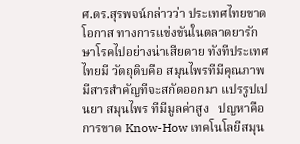ศ.ดร.สุรพจน์กล่าวว่า ประเทศไทยขาดโอกาส ทางการแข่งขันในตลาดยารักษาโรคไปอย่างน่าเสียดาย ทังทีประเทศไทยมี วัตถุดิบคือ สมุนไพรทีมีคุณภาพ มีสารสําคัญทีจะสกัดออกมา แปรรูปเปนยา สมุนไพร ทีมีมูลค่าสูง   ปญหาคือ การขาด Know-How เทคโนโลยีสมุน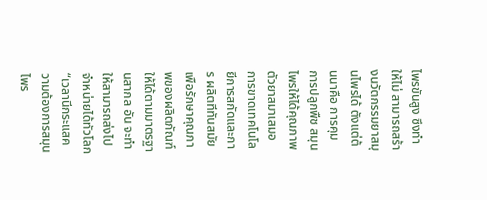ไพรขันสูง ซึงทําให้ไม่ สามารถสร้างนวัตกรรมยาสมุนไพรได้ ตังแต่ต้นนาคือ การคุมการปลูกพืช สมุนไพรให้ได้คุณภาพ ตัวยาสมาเสมอ การขาดเทคโนโลยีการสกัดและการ ผลิตทีทันสมัยเพือรักษาคุณภาพของผลิตภัณฑ์ให้ได้ตามมาตรฐานสากล อัน จะทําให้สามารถส่งไปจําหน่ายได้ทัวโลก  “เวลานีกระแสความต้องการสมุนไพร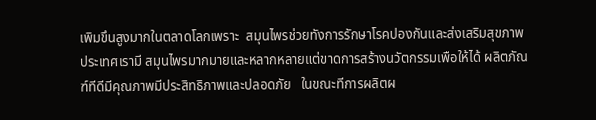เพิมขึนสูงมากในตลาดโลกเพราะ  สมุนไพรช่วยทังการรักษาโรคปองกันและส่งเสริมสุขภาพประเทศเรามี สมุนไพรมากมายและหลากหลายแต่ขาดการสร้างนวัตกรรมเพือให้ได้ ผลิตภัณฑ์ทีดีมีคุณภาพมีประสิทธิภาพและปลอดภัย   ในขณะทีการผลิตผ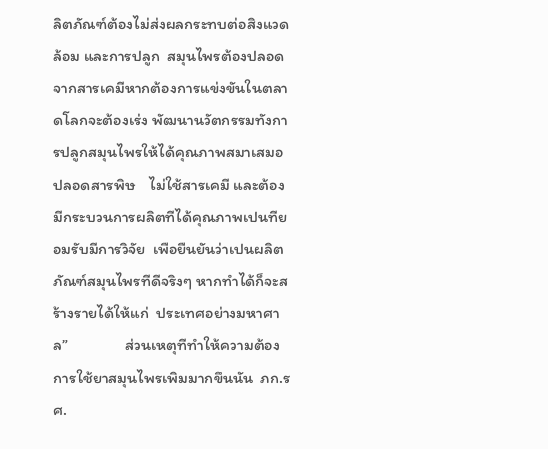ลิตภัณฑ์ต้องไม่ส่งผลกระทบต่อสิงแวดล้อม และการปลูก  สมุนไพรต้องปลอดจากสารเคมีหากต้องการแข่งขันในตลาดโลกจะต้องเร่ง พัฒนานวัตกรรมทังการปลูกสมุนไพรให้ได้คุณภาพสมาเสมอ ปลอดสารพิษ    ไม่ใช้สารเคมี และต้องมีกระบวนการผลิตทีได้คุณภาพเปนทียอมรับมีการวิจัย  เพือยืนยันว่าเปนผลิตภัณฑ์สมุนไพรทีดีจริงๆ หากทําได้ก็จะสร้างรายได้ให้แก่  ประเทศอย่างมหาศาล”                ส่วนเหตุทีทําให้ความต้องการใช้ยาสมุนไพรเพิมมากขึนนัน  ภก.รศ.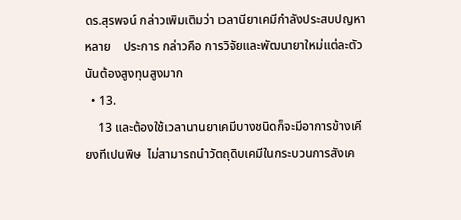ดร.สุรพจน์ กล่าวเพิมเติมว่า เวลานียาเคมีกําลังประสบปญหาหลาย    ประการ กล่าวคือ การวิจัยและพัฒนายาใหม่แต่ละตัวนันต้องสูงทุนสูงมาก
  • 13.
    13 และต้องใช้เวลานานยาเคมีบางชนิดก็จะมีอาการข้างเคียงทีเปนพิษ  ไม่สามารถนําวัตถุดิบเคมีในกระบวนการสังเค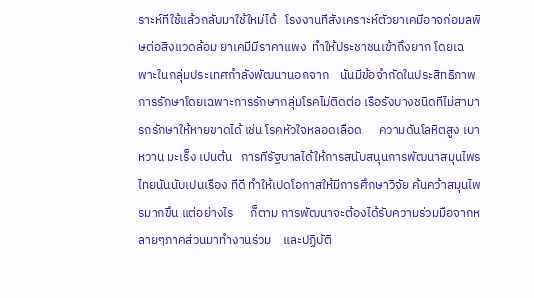ราะห์ทีใช้แล้วกลับมาใช้ใหม่ได้   โรงงานทีสังเคราะห์ตัวยาเคมีอาจก่อมลพิษต่อสิงแวดล้อม ยาเคมีมีราคาแพง  ทําให้ประชาชนเข้าถึงยาก โดยเฉพาะในกลุ่มประเทศกําลังพัฒนานอกจาก    นันมีข้อจํากัดในประสิทธิภาพการรักษาโดยเฉพาะการรักษากลุ่มโรคไม่ติดต่อ เรือรังบางชนิดทีไม่สามารถรักษาให้หายขาดได้ เช่น โรคหัวใจหลอดเลือด      ความดันโลหิตสูง เบาหวาน มะเร็ง เปนต้น   การทีรัฐบาลได้ให้การสนับสนุนการพัฒนาสมุนไพรไทยนันนับเปนเรือง ทีดี ทําให้เปดโอกาสให้มีการศึกษาวิจัย ค้นคว้าสมุนไพรมากขึน แต่อย่างไร      ก็ตาม การพัฒนาจะต้องได้รับความร่วมมือจากหลายๆภาคส่วนมาทํางานร่วม    และปฏิบัติ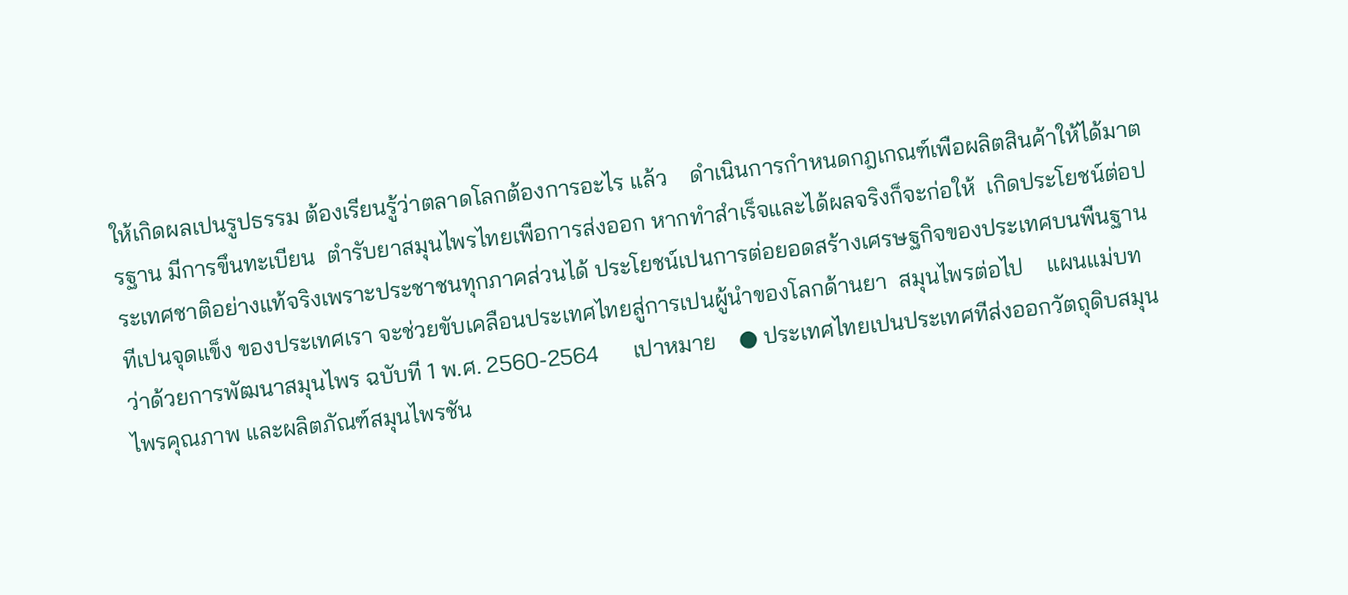ให้เกิดผลเปนรูปธรรม ต้องเรียนรู้ว่าตลาดโลกต้องการอะไร แล้ว    ดําเนินการกําหนดกฎเกณฑ์เพือผลิตสินค้าให้ได้มาตรฐาน มีการขึนทะเบียน  ตํารับยาสมุนไพรไทยเพือการส่งออก หากทําสําเร็จและได้ผลจริงก็จะก่อให้  เกิดประโยชน์ต่อประเทศชาติอย่างแท้จริงเพราะประชาชนทุกภาคส่วนได้ ประโยชน์เปนการต่อยอดสร้างเศรษฐกิจของประเทศบนพืนฐานทีเปนจุดแข็ง ของประเทศเรา จะช่วยขับเคลือนประเทศไทยสู่การเปนผู้นําของโลกด้านยา  สมุนไพรต่อไป    แผนแม่บทว่าด้วยการพัฒนาสมุนไพร ฉบับที 1 พ.ศ. 2560-2564      เปาหมาย    ● ประเทศไทยเปนประเทศทีส่งออกวัตถุดิบสมุนไพรคุณภาพ และผลิตภัณฑ์สมุนไพรชัน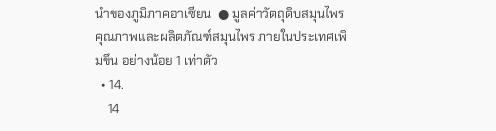นําของภูมิภาคอาเซียน  ● มูลค่าวัตถุดิบสมุนไพรคุณภาพและผลิตภัณฑ์สมุนไพร ภายในประเทศเพิมขึน อย่างน้อย 1 เท่าตัว
  • 14.
    14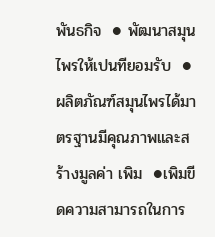พันธกิจ  ● พัฒนาสมุนไพรให้เปนทียอมรับ  ● ผลิตภัณฑ์สมุนไพรได้มาตรฐานมีคุณภาพและสร้างมูลค่า เพิม  ●เพิมขีดความสามารถในการ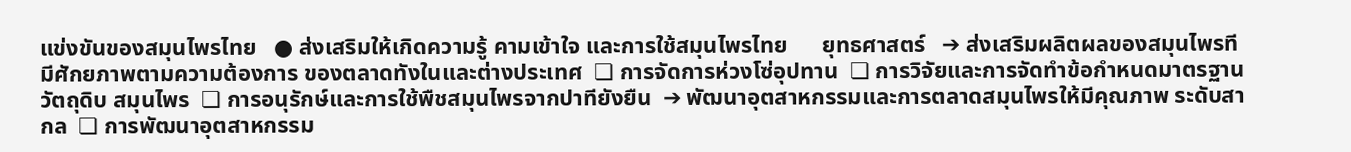แข่งขันของสมุนไพรไทย   ● ส่งเสริมให้เกิดความรู้ คามเข้าใจ และการใช้สมุนไพรไทย      ยุทธศาสตร์   ➔ ส่งเสริมผลิตผลของสมุนไพรทีมีศักยภาพตามความต้องการ ของตลาดทังในและต่างประเทศ  ❏ การจัดการห่วงโซ่อุปทาน  ❏ การวิจัยและการจัดทําข้อกําหนดมาตรฐานวัตถุดิบ สมุนไพร  ❏ การอนุรักษ์และการใช้พืชสมุนไพรจากปาทียังยืน  ➔ พัฒนาอุตสาหกรรมและการตลาดสมุนไพรให้มีคุณภาพ ระดับสากล  ❏ การพัฒนาอุตสาหกรรม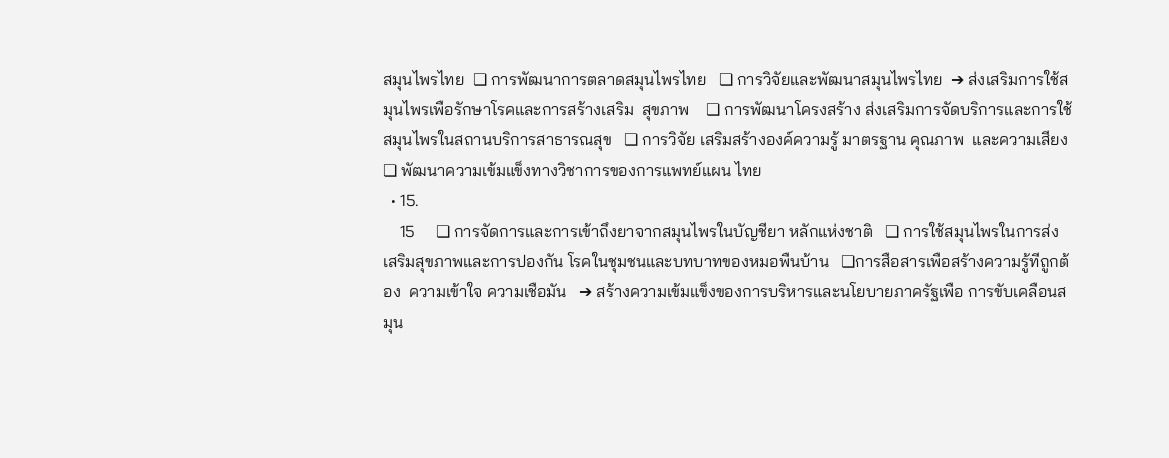สมุนไพรไทย  ❏ การพัฒนาการตลาดสมุนไพรไทย   ❏ การวิจัยและพัฒนาสมุนไพรไทย  ➔ ส่งเสริมการใช้สมุนไพรเพือรักษาโรคและการสร้างเสริม  สุขภาพ    ❏ การพัฒนาโครงสร้าง ส่งเสริมการจัดบริการและการใช้  สมุนไพรในสถานบริการสาธารณสุข   ❏ การวิจัย เสริมสร้างองค์ความรู้ มาตรฐาน คุณภาพ  และความเสียง  ❏ พัฒนาความเข้มแข็งทางวิชาการของการแพทย์แผน ไทย
  • 15.
    15     ❏ การจัดการและการเข้าถึงยาจากสมุนไพรในบัญชียา หลักแห่งชาติ   ❏ การใช้สมุนไพรในการส่งเสริมสุขภาพและการปองกัน โรคในชุมชนและบทบาทของหมอพืนบ้าน   ❏การสือสารเพือสร้างความรู้ทีถูกต้อง  ความเข้าใจ ความเชือมัน   ➔ สร้างความเข้มแข็งของการบริหารและนโยบายภาครัฐเพือ การขับเคลือนสมุน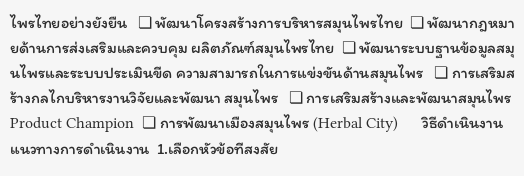ไพรไทยอย่างยังยืน   ❏ พัฒนาโครงสร้างการบริหารสมุนไพรไทย  ❏ พัฒนากฎหมายด้านการส่งเสริมและควบคุม ผลิตภัณฑ์สมุนไพรไทย  ❏ พัฒนาระบบฐานข้อมูลสมุนไพรและระบบประเมินขีด ความสามารถในการแข่งขันด้านสมุนไพร   ❏ การเสริมสร้างกลไกบริหารงานวิจัยและพัฒนา สมุนไพร   ❏ การเสริมสร้างและพัฒนาสมุนไพร   Product Champion  ❏ การพัฒนาเมืองสมุนไพร (Herbal City)      วิธีดําเนินงาน   แนวทางการดําเนินงาน  1.เลือกหัวข้อทีสงสัย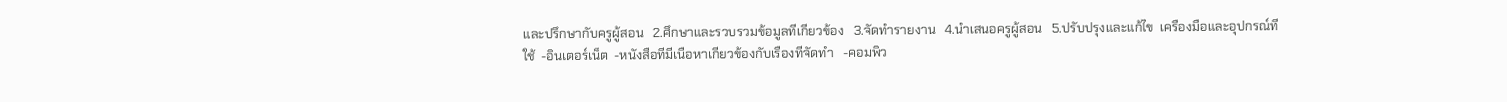และปรึกษากับครูผู้สอน   2.ศึกษาและรวบรวมข้อมูลทีเกียวข้อง   3.จัดทํารายงาน   4.นําเสนอครูผู้สอน   5.ปรับปรุงและแก้ไข  เครืองมือและอุปกรณ์ทีใช้  -อินเตอร์เน็ต  -หนังสือทีมีเนือหาเกียวข้องกับเรืองทีจัดทํา   -คอมพิว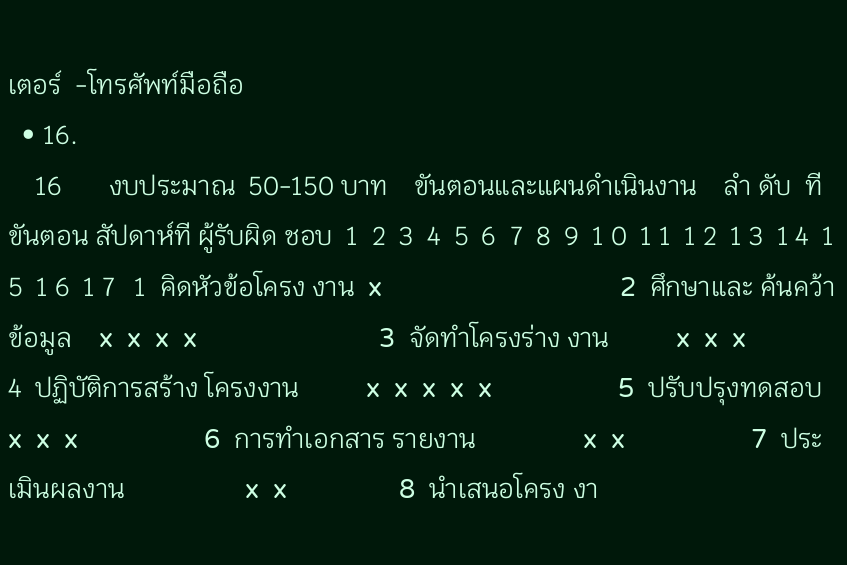เตอร์  -โทรศัพท์มือถือ
  • 16.
    16       งบประมาณ  50-150 บาท    ขันตอนและแผนดําเนินงาน    ลํา ดับ  ที  ขันตอน สัปดาห์ที ผู้รับผิด ชอบ  1  2  3  4  5  6  7  8  9  1 0  1 1  1 2  1 3  1 4  1 5  1 6  1 7   1  คิดหัวข้อโครง งาน  x                                  2  ศึกษาและ ค้นคว้าข้อมูล    x  x  x  x                          3  จัดทําโครงร่าง งาน          x  x  x                      4  ปฏิบัติการสร้าง โครงงาน          x  x  x  x  x                  5  ปรับปรุงทดสอบ              x  x  x                  6  การทําเอกสาร รายงาน                x  x                  7  ประเมินผลงาน                  x  x                8  นําเสนอโครง งา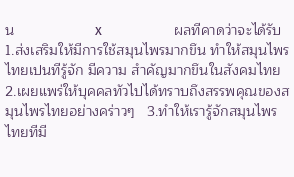น                    x                  ผลทีคาดว่าจะได้รับ   1.ส่งเสริมให้มีการใช้สมุนไพรมากขึน ทําให้สมุนไพรไทยเปนทีรู้จัก มีความ สําคัญมากขึนในสังคมไทย    2.เผยแพร่ให้บุคคลทัวไปได้ทราบถึงสรรพคุณของสมุนไพรไทยอย่างคร่าวๆ   3.ทําให้เรารู้จักสมุนไพรไทยทีมี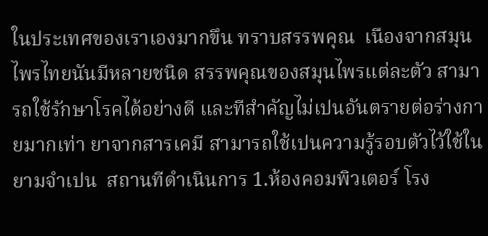ในประเทศของเราเองมากขึน ทราบสรรพคุณ  เนืองจากสมุนไพรไทยนันมีหลายชนิด สรรพคุณของสมุนไพรแต่ละตัว สามารถใช้รักษาโรคได้อย่างดี และทีสําคัญไม่เปนอันตรายต่อร่างกายมากเท่า ยาจากสารเคมี สามารถใช้เปนความรู้รอบตัวไว้ใช้ในยามจําเปน  สถานทีดําเนินการ 1.ห้องคอมพิวเตอร์ โรง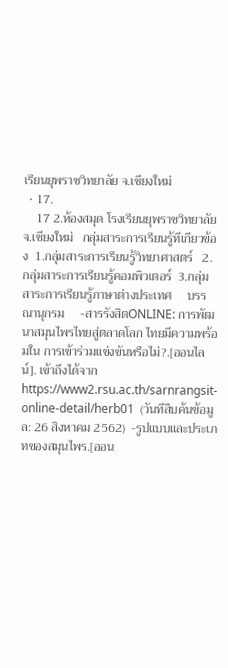เรียนยุพราชวิทยาลัย จ.เชียงใหม่
  • 17.
    17 2.ห้องสมุด โรงเรียนยุพราชวิทยาลัย จ.เชียงใหม่   กลุ่มสาระการเรียนรู้ทีเกียวข้อง  1.กลุ่มสาระการเรียนรู้วิทยาศาสตร์   2.กลุ่มสาระการเรียนรู้คอมพิวเตอร์  3.กลุ่มสาระการเรียนรู้ภาษาต่างประเทศ     บรรณานุกรม     -สารรังสิตONLINE: การพัฒนาสมุนไพรไทยสู่ตลาดโลก ไทยมีความพร้อมใน การเข้าร่วมแข่งขันหรือไม่?.[ออนไลน์]. เข้าถึงได้จาก  https://www2.rsu.ac.th/sarnrangsit-online-detail/herb01  (วันทีสืบค้นข้อมูล: 26 สิงหาคม 2562)  -รูปแบบและประเภทของสมุนไพร.[ออน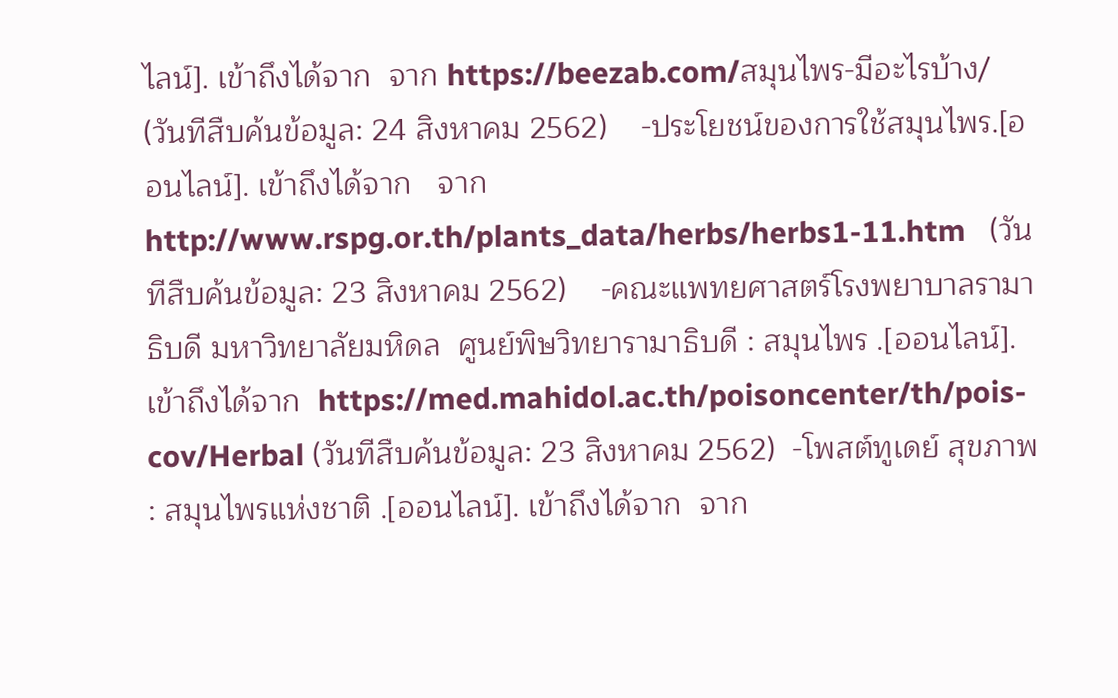ไลน์]. เข้าถึงได้จาก  จาก https://beezab.com/สมุนไพร-มีอะไรบ้าง/   (วันทีสืบค้นข้อมูล: 24 สิงหาคม 2562)    -ประโยชน์ของการใช้สมุนไพร.[ออนไลน์]. เข้าถึงได้จาก   จาก http://www.rspg.or.th/plants_data/herbs/herbs1-11.htm   (วันทีสืบค้นข้อมูล: 23 สิงหาคม 2562)    -คณะแพทยศาสตร์โรงพยาบาลรามาธิบดี มหาวิทยาลัยมหิดล  ศูนย์พิษวิทยารามาธิบดี : สมุนไพร .[ออนไลน์]. เข้าถึงได้จาก  https://med.mahidol.ac.th/poisoncenter/th/pois-cov/Herbal (วันทีสืบค้นข้อมูล: 23 สิงหาคม 2562)  -โพสต์ทูเดย์ สุขภาพ : สมุนไพรแห่งชาติ .[ออนไลน์]. เข้าถึงได้จาก  จาก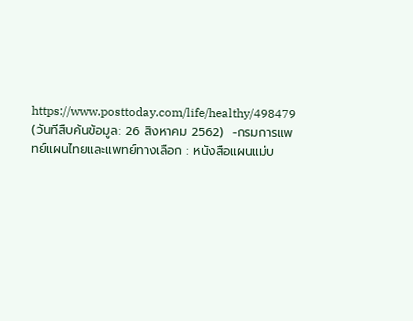https://www.posttoday.com/life/healthy/498479 (วันทีสืบค้นข้อมูล: 26 สิงหาคม 2562)  -กรมการแพทย์แผนไทยและแพทย์ทางเลือก : หนังสือแผนแม่บ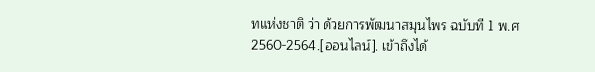ทแห่งชาติ ว่า ด้วยการพัฒนาสมุนไพร ฉบับที 1 พ.ศ 2560-2564.[ออนไลน์]. เข้าถึงได้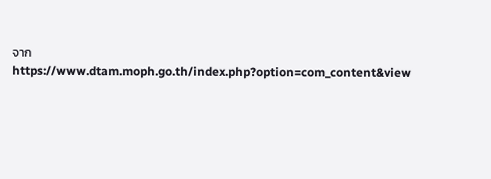จาก  https://www.dtam.moph.go.th/index.php?option=com_content&view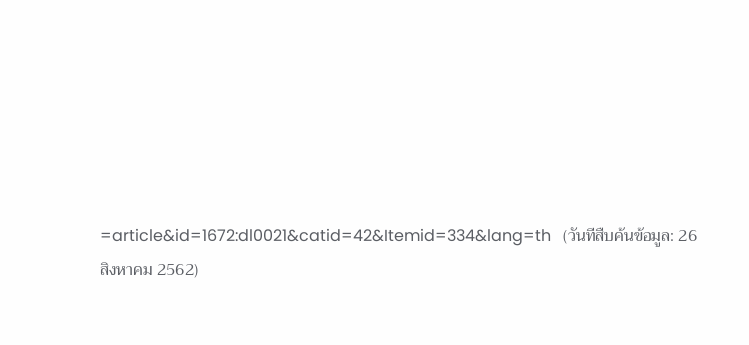=article&id=1672:dl0021&catid=42&Itemid=334&lang=th   (วันทีสืบค้นข้อมูล: 26 สิงหาคม 2562)